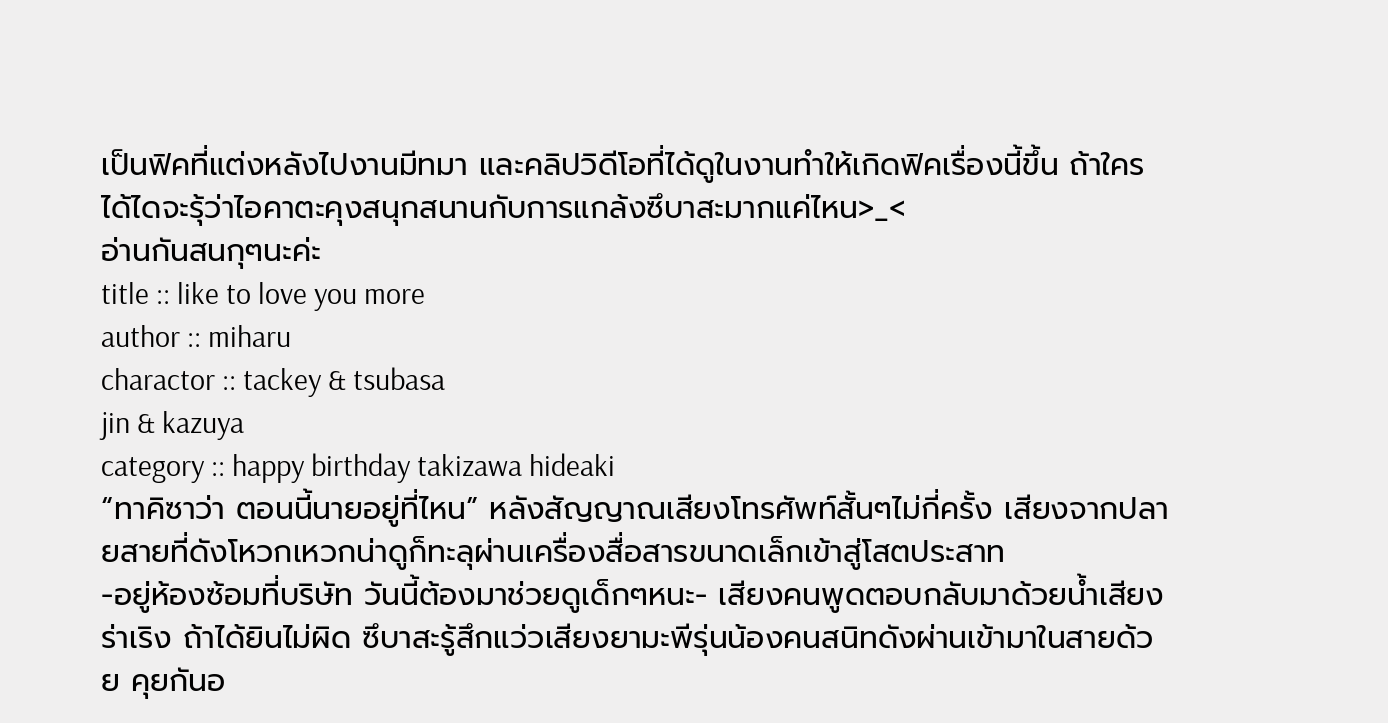เป็นฟิคที่แต่งหลังไปงานมีทมา และคลิปวิดีโอที่ได้ดูในงานทำให้เกิดฟิคเรื่องนี้ขึ้น ถ้าใครได้ไดจะรุ้ว่าไอคาตะคุงสนุกสนานกับการแกล้งซึบาสะมากแค่ไหน>_<
อ่านกันสนกุๆนะค่ะ
title :: like to love you more
author :: miharu
charactor :: tackey & tsubasa
jin & kazuya
category :: happy birthday takizawa hideaki
“ทาคิซาว่า ตอนนี้นายอยู่ที่ไหน” หลังสัญญาณเสียงโทรศัพท์สั้นๆไม่กี่ครั้ง เสียงจากปลายสายที่ดังโหวกเหวกน่าดูก็ทะลุผ่านเครื่องสื่อสารขนาดเล็กเข้าสู่โสตประสาท
-อยู่ห้องซ้อมที่บริษัท วันนี้ต้องมาช่วยดูเด็กๆหนะ- เสียงคนพูดตอบกลับมาด้วยน้ำเสียงร่าเริง ถ้าได้ยินไม่ผิด ซึบาสะรู้สึกแว่วเสียงยามะพีรุ่นน้องคนสนิทดังผ่านเข้ามาในสายด้วย คุยกันอ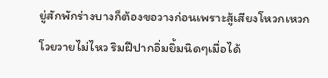ยู่สักพักร่างบางก็ต้องขอวางก่อนเพราะสู้เสียงโหวกเหวกโวยวายไม่ไหว ริมฝีปากอิ่มยิ้มนิดๆเมื่อได้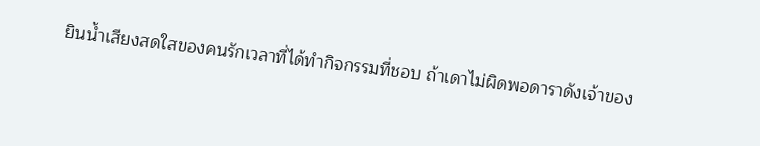ยินน้ำเสียงสดใสของคนรักเวลาที่ได้ทำกิจกรรมที่ชอบ ถ้าเดาไม่ผิดพอดาราดังเจ้าของ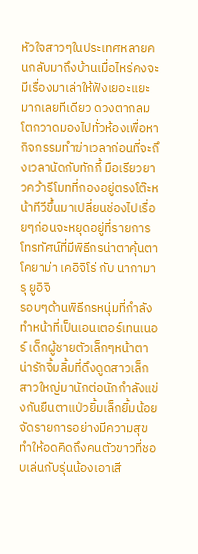หัวใจสาวๆในประเทศหลายคนกลับมาถึงบ้านเมื่อไหร่คงจะมีเรื่องมาเล่าให้ฟังเยอะแยะมากเลยทีเดียว ดวงตากลมโตกวาดมองไปทั่วห้องเพื่อหากิจกรรมทำฆ่าเวลาก่อนที่จะถึงเวลานัดกับทักกี้ มือเรียวยาวคว้ารีโมทที่กองอยู่ตรงโต๊ะหน้าทีวีขึ้นมาเปลี่ยนช่องไปเรื่อยๆก่อนจะหยุดอยู่ที่รายการโทรทัศน์ที่มีพิธีกรน่าตาคุ้นตา
โคยาม่า เคอิจิโร่ กับ นากามารุ ยูอิจิ
รอบๆด้านพิธีกรหนุ่มที่กำลังทำหน้าที่เป็นเอนเตอร์เทนเนอร์ เด็กผู้ชายตัวเล็กๆหน้าตาน่ารักจิ้มลิ้มที่ดึงดูดสาวเล็กสาวใหญ่มานักต่อนักกำลังแข่งกันยืนตาแป่วยิ้มเล็กยิ้มน้อยจัดรายการอย่างมีความสุข ทำให้อดคิดถึงคนตัวขาวที่ชอบเล่นกับรุ่นน้องเอาเสี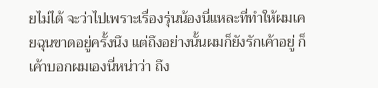ยไม่ได้ จะว่าไปเพราะเรื่องรุ่นน้องนี่แหละที่ทำให้ผมเคยฉุนขาดอยู่ครั้งนึง แต่ถึงอย่างนั้นผมก็ยังรักเค้าอยู่ ก็เค้าบอกผมเองนี่หน่าว่า ถึง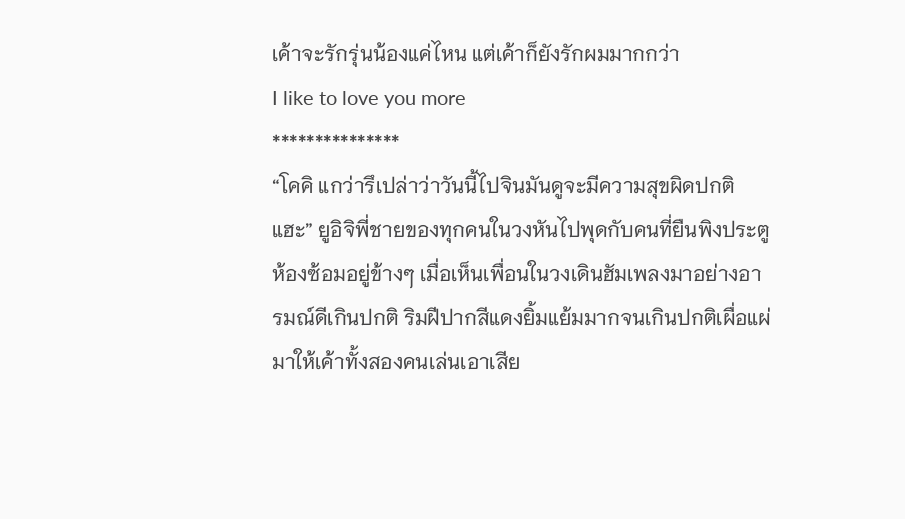เค้าจะรักรุ่นน้องแค่ไหน แต่เค้าก็ยังรักผมมากกว่า
I like to love you more
***************
“โคคิ แกว่ารึเปล่าว่าวันนี้ไปจินมันดูจะมีความสุขผิดปกติแฮะ” ยูอิจิพี่ชายของทุกคนในวงหันไปพุดกับคนที่ยืนพิงประตูห้องซ้อมอยู่ข้างๆ เมื่อเห็นเพื่อนในวงเดินฮัมเพลงมาอย่างอารมณ์ดีเกินปกติ ริมฝีปากสีแดงยิ้มแย้มมากจนเกินปกติเผื่อแผ่มาให้เค้าทั้งสองคนเล่นเอาเสีย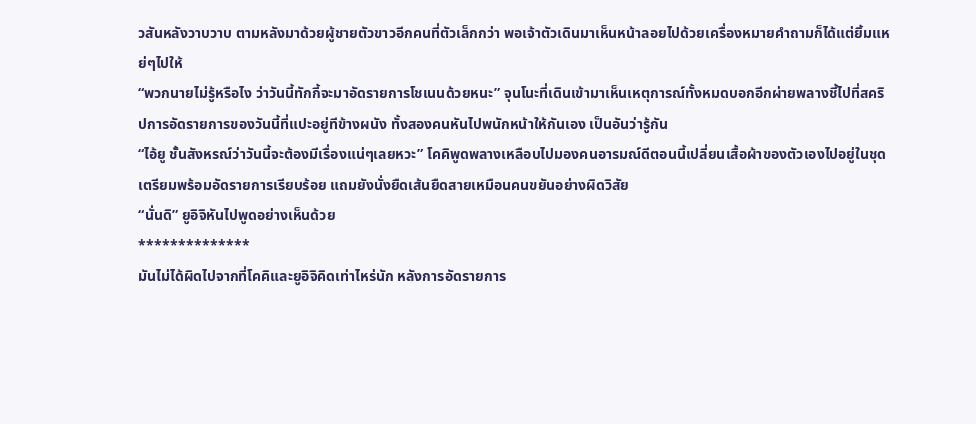วสันหลังวาบวาบ ตามหลังมาด้วยผู้ชายตัวขาวอีกคนที่ตัวเล็กกว่า พอเจ้าตัวเดินมาเห็นหน้าลอยไปด้วยเครื่องหมายคำถามก็ได้แต่ยิ้มแหย่ๆไปให้
“พวกนายไม่รู้หรือไง ว่าวันนี้ทักกี้จะมาอัดรายการโชเนนด้วยหนะ” จุนโนะที่เดินเข้ามาเห็นเหตุการณ์ทั้งหมดบอกอีกผ่ายพลางชี้ไปที่สคริปการอัดรายการของวันนี้ที่แปะอยู่ทีข้างผนัง ทั้งสองคนหันไปพนักหน้าให้กันเอง เป็นอันว่ารู้กัน
“ไอ้ยู ชั้นสังหรณ์ว่าวันนี้จะต้องมีเรื่องแน่ๆเลยหวะ” โคคิพูดพลางเหลือบไปมองคนอารมณ์ดีตอนนี้เปลี่ยนเสื้อผ้าของตัวเองไปอยู่ในชุดเตรียมพร้อมอัดรายการเรียบร้อย แถมยังนั่งยืดเส้นยืดสายเหมือนคนขยันอย่างผิดวิสัย
“นั่นดิ” ยูอิจิหันไปพูดอย่างเห็นด้วย
**************
มันไม่ได้ผิดไปจากที่โคคิและยูอิจิคิดเท่าไหร่นัก หลังการอัดรายการ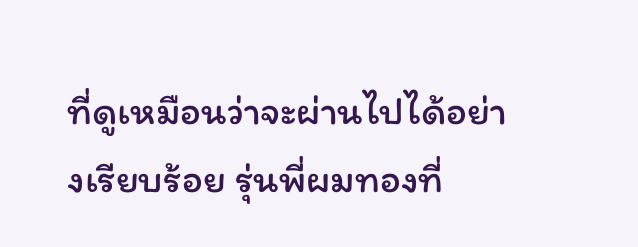ที่ดูเหมือนว่าจะผ่านไปได้อย่างเรียบร้อย รุ่นพี่ผมทองที่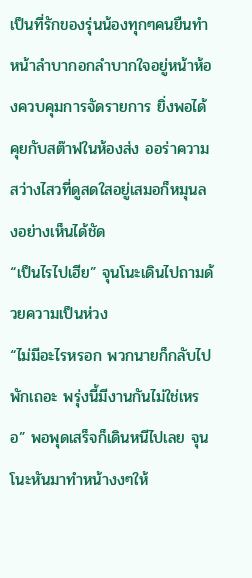เป็นที่รักของรุ่นน้องทุกๆคนยืนทำหน้าลำบากอกลำบากใจอยู่หน้าห้องควบคุมการจัดรายการ ยิ่งพอได้คุยกับสต๊าฟในห้องส่ง ออร่าความสว่างไสวที่ดูสดใสอยู่เสมอก็หมุนลงอย่างเห็นได้ชัด
“เป็นไรไปเฮีย” จุนโนะเดินไปถามด้วยความเป็นห่วง
“ไม่มีอะไรหรอก พวกนายก็กลับไปพักเถอะ พรุ่งนี้มีงานกันไม่ใช่เหรอ” พอพุดเสร็จก็เดินหนีไปเลย จุนโนะหันมาทำหน้างงๆให้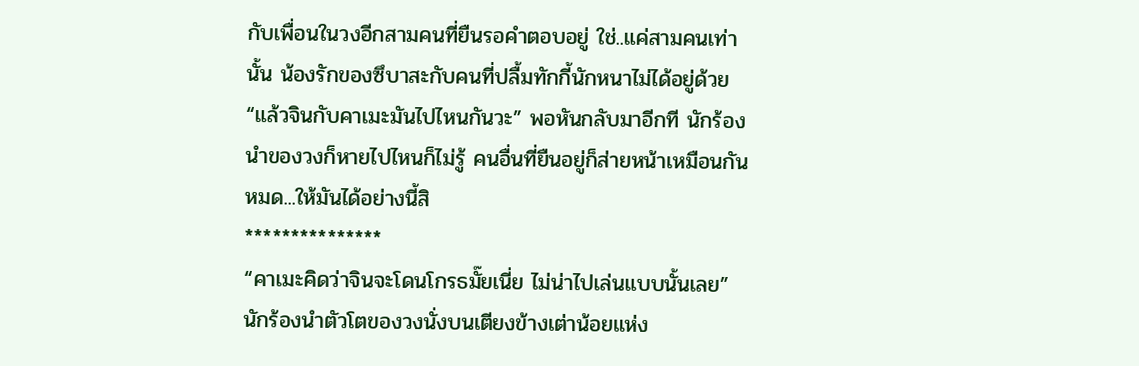กับเพื่อนในวงอีกสามคนที่ยืนรอคำตอบอยู่ ใช่..แค่สามคนเท่านั้น น้องรักของซึบาสะกับคนที่ปลื้มทักกี้นักหนาไม่ได้อยู่ด้วย
“แล้วจินกับคาเมะมันไปไหนกันวะ” พอหันกลับมาอีกที นักร้องนำของวงก็หายไปไหนก็ไม่รู้ คนอื่นที่ยืนอยู่ก็ส่ายหน้าเหมือนกันหมด...ให้มันได้อย่างนี้สิ
***************
“คาเมะคิดว่าจินจะโดนโกรธมั๊ยเนี่ย ไม่น่าไปเล่นแบบนั้นเลย” นักร้องนำตัวโตของวงนั่งบนเตียงข้างเต่าน้อยแห่ง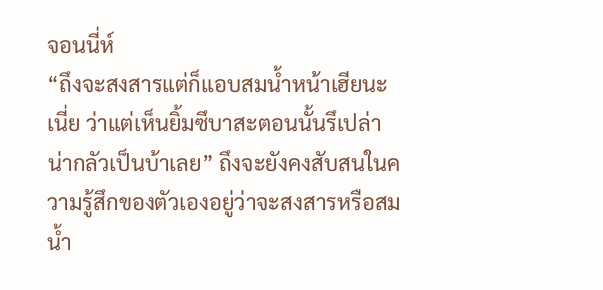จอนนี่ห์
“ถึงจะสงสารแต่ก็แอบสมน้ำหน้าเฮียนะเนี่ย ว่าแต่เห็นยิ้มซึบาสะตอนนั้นรึเปล่า น่ากลัวเป็นบ้าเลย” ถึงจะยังคงสับสนในความรู้สึกของตัวเองอยู่ว่าจะสงสารหรือสมน้ำ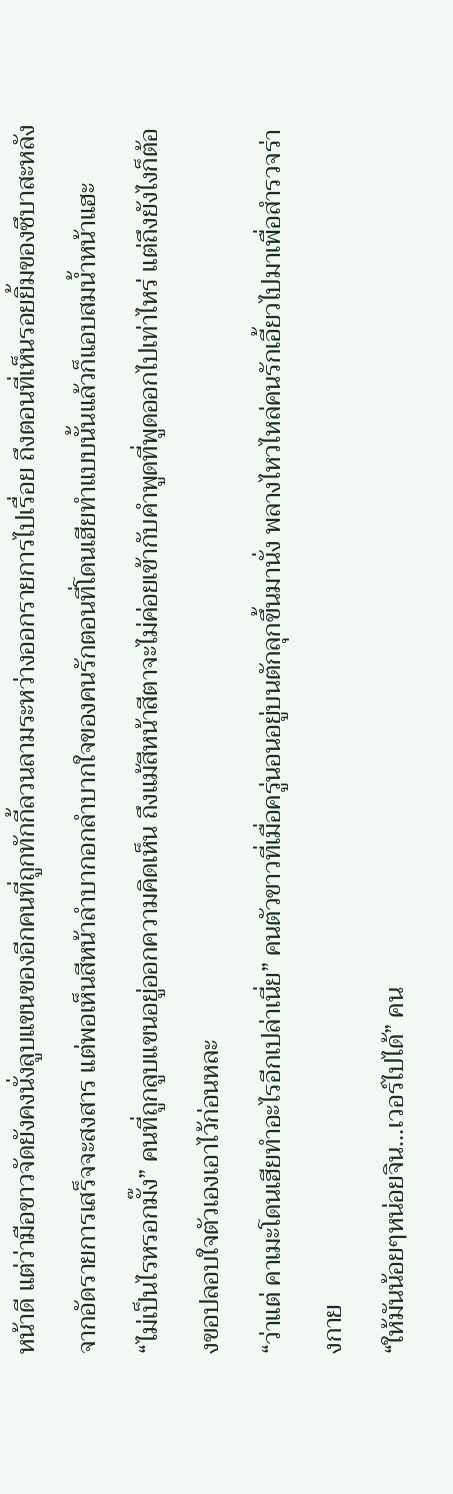หน้าดี แต่ว่ามือขาวจัดยังคงนั่งลูบแขนของอีกคนที่ถูกทักกี้ลวนลามระหว่างออกรายการไปเรื่อย ถึงตอนที่เห็นรอยยิ้มของซึบาสะหลังจากอัดรายการเสร็จจะสงสาร แต่พอเห็นสีหน้าลำบากอกลำบากใจของคนรักตอนที่โดนเฮียทำแบบนั้นแล้วก็แอบสมน้ำหน้าแฮะ
“ไม่เป็นไรหรอกมั๊ง” คนที่ถูกลูบแขนอยู่ออกความคิดเห็น ถึงแม้สีหน้าสีตาจะไม่ค่อยเข้ากับคำพูดที่พูดออกไปเท่าไหร่ แต่ถึงยังไงก็ต้องขอปลอบใจตัวเองเอาไว้ก่อนหละ
“ว่าแต่ คาเมะโดนเฮียทำอะไรอีกเปล่าเนี่ย” คนตัวขาวที่เมื่อครู่นอนอยู่บนตักลุกขึ้นมานั่ง พลางไหวไหล่คนรักเอี้ยวไปมาเพื่อสำรวจร่างกาย
“ให้มันน้อยๆหน่อยจิน...เวอร์ไปได้” คน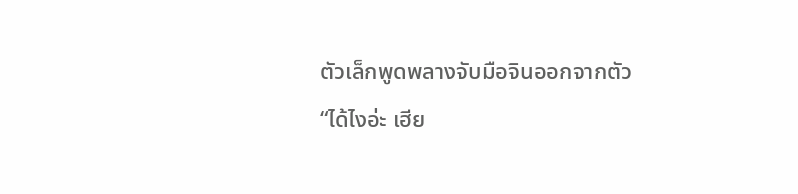ตัวเล็กพูดพลางจับมือจินออกจากตัว
“ได้ไงอ่ะ เฮีย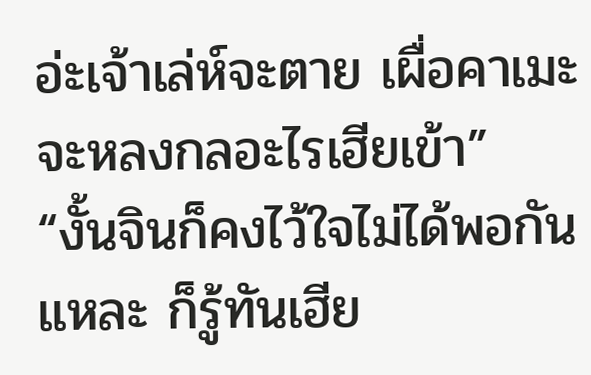อ่ะเจ้าเล่ห์จะตาย เผื่อคาเมะจะหลงกลอะไรเฮียเข้า”
“งั้นจินก็คงไว้ใจไม่ได้พอกันแหละ ก็รู้ทันเฮีย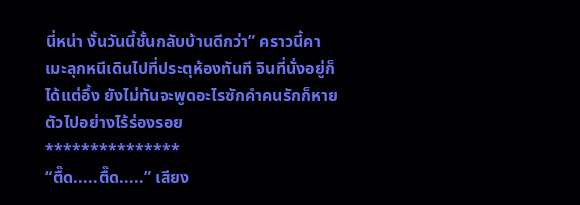นี่หน่า งั้นวันนี้ชั้นกลับบ้านดีกว่า” คราวนี้คาเมะลุกหนีเดินไปที่ประตุห้องทันที จินที่นั่งอยู่ก็ได้แต่อึ้ง ยังไม่ทันจะพูดอะไรซักคำคนรักก็หายตัวไปอย่างไร้ร่องรอย
***************
“ตื๊ด.....ตื๊ด.....” เสียง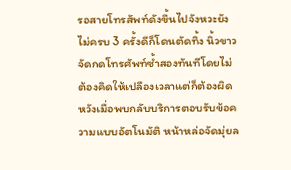รอสายโทรสัพท์ดังขึ้นไปจังหวะยังไม่ครบ 3 ครั้งดีก็โดนตัดทิ้ง นิ้วขาวจัดกดโทรศัพท์ซ้ำสองทันทีโดยไม่ต้องคิดให้เปลืองเวลาแต่ก็ต้องผิดหวังเมื่อพบกลับบริการตอบรับข้อความแบบอัตโนมัติ หน้าหล่อจัดมุ่ยล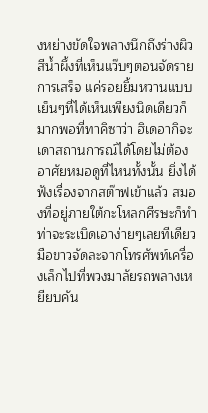งหย่างขัดใจพลางนึกถึงร่างผิวสีน้ำผึ้งที่เห็นแว๊บๆตอนจัดรายการเสร็จ แค่รอยยิ้มหวานแบบเย็นๆที่ได้เห็นเพียงนิดเดียวก็มากพอที่ทาคิซาว่า ฮิเดอากิจะเดาสถานการณ์ได้โดยไม่ต้องอาศัยหมอดูที่ไหนทั้งนั้น ยิ่งได้ฟังเรื่องจากสต๊าฟเข้าแล้ว สมองที่อยู่ภายใต้กะโหลกศีรษะก็ทำท่าจะระเบิดเอาง่ายๆเลยทีเดียว
มือขาวจัดละจากโทรศัพท์เครื่องเล็กไปที่พวงมาลัยรถพลางเหยียบคัน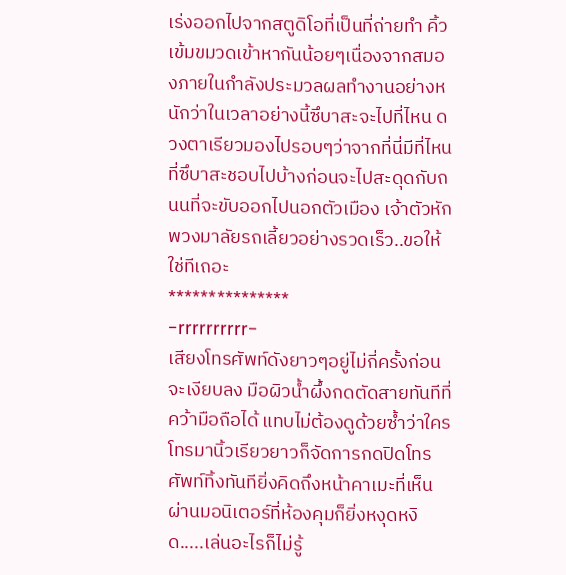เร่งออกไปจากสตูดิโอที่เป็นที่ถ่ายทำ คิ้วเข้มขมวดเข้าหากันน้อยๆเนื่องจากสมองภายในกำลังประมวลผลทำงานอย่างหนักว่าในเวลาอย่างนี้ซึบาสะจะไปที่ไหน ดวงตาเรียวมองไปรอบๆว่าจากที่นี่มีที่ไหนที่ซึบาสะชอบไปบ้างก่อนจะไปสะดุดกับถนนที่จะขับออกไปนอกตัวเมือง เจ้าตัวหักพวงมาลัยรถเลี้ยวอย่างรวดเร็ว..ขอให้ใช่ทีเถอะ
***************
-rrrrrrrrrr-
เสียงโทรศัพท์ดังยาวๆอยู่ไม่กี่ครั้งก่อนจะเงียบลง มือผิวน้ำผึ้งกดตัดสายทันทีที่คว้ามือถือได้ แทบไม่ต้องดูด้วยซ้ำว่าใครโทรมานิ้วเรียวยาวก็จัดการกดปิดโทรศัพท์ทิ้งทันทียิ่งคิดถึงหน้าคาเมะที่เห็นผ่านมอนิเตอร์ที่ห้องคุมก็ยิ่งหงุดหงิด.....เล่นอะไรก็ไม่รู้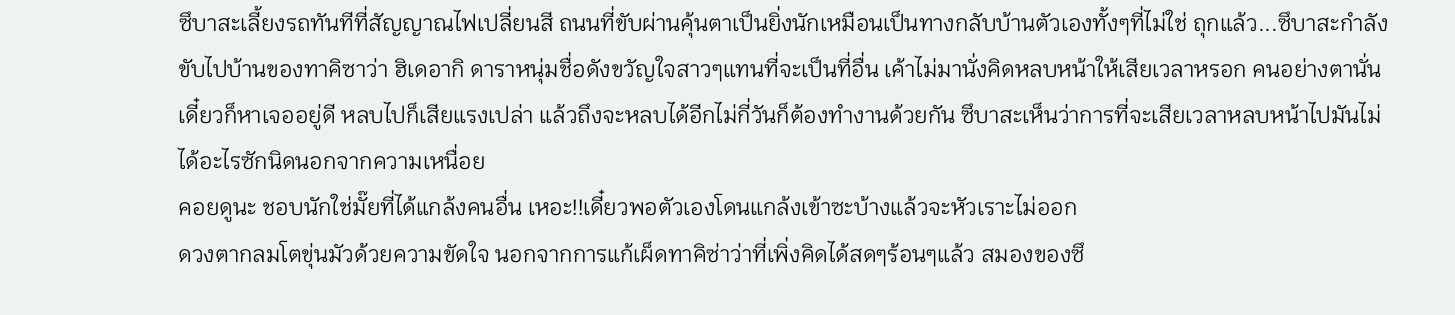ซึบาสะเลี้ยงรถทันทีที่สัญญาณไฟเปลี่ยนสี ถนนที่ขับผ่านคุ้นตาเป็นยิ่งนักเหมือนเป็นทางกลับบ้านตัวเองทั้งๆที่ไม่ใช่ ถุกแล้ว...ซึบาสะกำลังขับไปบ้านของทาคิซาว่า ฮิเดอากิ ดาราหนุ่มชื่อดังขวัญใจสาวๆแทนที่จะเป็นที่อื่น เค้าไม่มานั่งคิดหลบหน้าให้เสียเวลาหรอก คนอย่างตานั่นเดี๋ยวก็หาเจออยู่ดี หลบไปก็เสียแรงเปล่า แล้วถึงจะหลบได้อีกไม่กี่วันก็ต้องทำงานด้วยกัน ซึบาสะเห็นว่าการที่จะเสียเวลาหลบหน้าไปมันไม่ได้อะไรซักนิดนอกจากความเหนื่อย
คอยดูนะ ชอบนักใช่มั๊ยที่ได้แกล้งคนอื่น เหอะ!!เดี๋ยวพอตัวเองโดนแกล้งเข้าซะบ้างแล้วจะหัวเราะไม่ออก
ดวงตากลมโตขุ่นมัวด้วยความขัดใจ นอกจากการแก้เผ็ดทาคิซ่าว่าที่เพิ่งคิดได้สดๆร้อนๆแล้ว สมองของซึ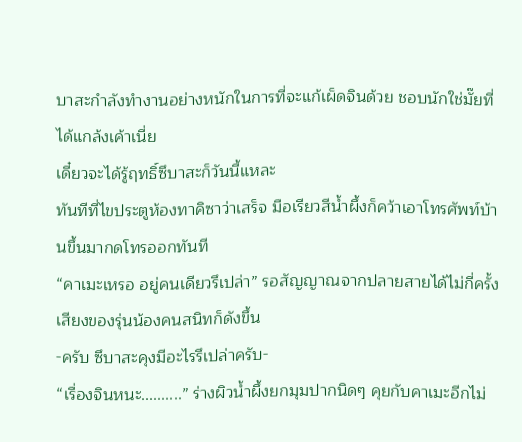บาสะกำลังทำงานอย่างหนักในการที่จะแก้เผ็ดจินด้วย ชอบนักใช่มั๊ยที่ได้แกล้งเค้าเนี่ย
เดี๋ยวจะได้รู้ฤทธิ์ซึบาสะก็วันนี้แหละ
ทันทีที่ไขประตูห้องทาคิซาว่าเสร็จ มือเรียวสีน้ำผึ้งก็คว้าเอาโทรศัพท์บ้านขึ้นมากดโทรออกทันที
“คาเมะเหรอ อยู่คนเดียวรึเปล่า” รอสัญญาณจากปลายสายได้ไม่กี่ครั้งเสียงของรุ่นน้องคนสนิทก็ดังขึ้น
-ครับ ซึบาสะคุงมีอะไรรึเปล่าครับ-
“เรื่องจินหนะ..........” ร่างผิวน้ำผึ้งยกมุมปากนิดๆ คุยกับคาเมะอีกไม่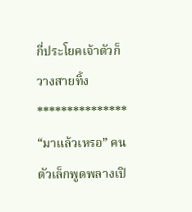กี่ประโยคเจ้าตัวก็วางสายทิ้ง
***************
“มาแล้วเหรอ” คนตัวเล็กพูดพลางเปิ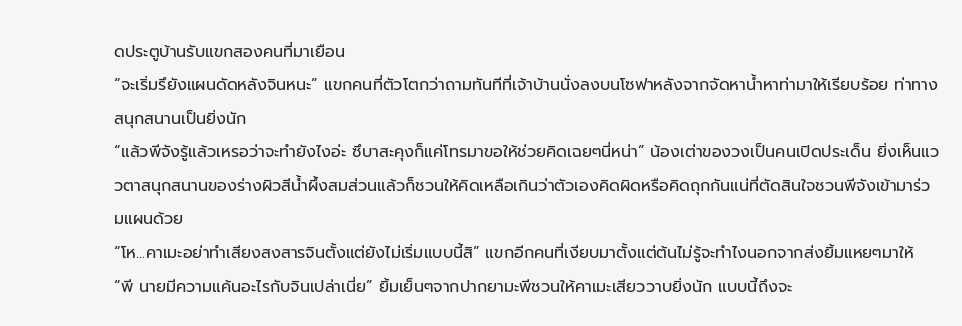ดประตูบ้านรับแขกสองคนที่มาเยือน
“จะเริ่มรึยังแผนดัดหลังจินหนะ” แขกคนที่ตัวโตกว่าถามทันทีที่เจ้าบ้านนั่งลงบนโซฟาหลังจากจัดหาน้ำหาท่ามาให้เรียบร้อย ท่าทางสนุกสนานเป็นยิ่งนัก
“แล้วพีจังรู้แล้วเหรอว่าจะทำยังไงอ่ะ ซึบาสะคุงก็แค่โทรมาขอให้ช่วยคิดเฉยๆนี่หน่า” น้องเต่าของวงเป็นคนเปิดประเด็น ยิ่งเห็นแววตาสนุกสนานของร่างผิวสีน้ำผึ้งสมส่วนแล้วก็ชวนให้คิดเหลือเกินว่าตัวเองคิดผิดหรือคิดถุกกันแน่ที่ตัดสินใจชวนพีจังเข้ามาร่วมแผนด้วย
“โห...คาเมะอย่าทำเสียงสงสารจินตั้งแต่ยังไม่เริ่มแบบนี้สิ” แขกอีกคนที่เงียบมาตั้งแต่ต้นไม่รู้จะทำไงนอกจากส่งยิ้มแหยๆมาให้
“พี นายมีความแค้นอะไรกับจินเปล่าเนี่ย” ยิ้มเย็นๆจากปากยามะพีชวนให้คาเมะเสียววาบยิ่งนัก แบบนี้ถึงจะ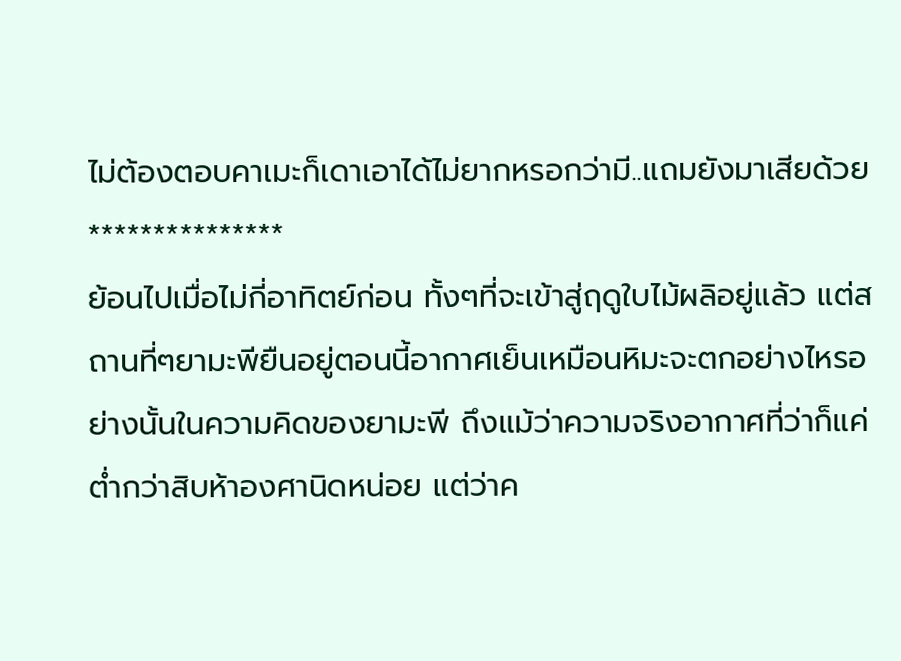ไม่ต้องตอบคาเมะก็เดาเอาได้ไม่ยากหรอกว่ามี..แถมยังมาเสียด้วย
***************
ย้อนไปเมื่อไม่กี่อาทิตย์ก่อน ทั้งๆที่จะเข้าสู่ฤดูใบไม้ผลิอยู่แล้ว แต่สถานที่ๆยามะพียืนอยู่ตอนนี้อากาศเย็นเหมือนหิมะจะตกอย่างไหรอย่างนั้นในความคิดของยามะพี ถึงแม้ว่าความจริงอากาศที่ว่าก็แค่ต่ำกว่าสิบห้าองศานิดหน่อย แต่ว่าค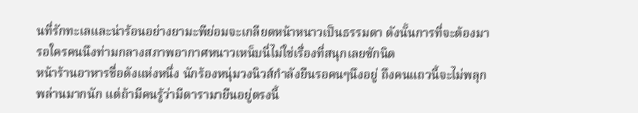นที่รักทะเลและน่าร้อนอย่างยามะพีย่อมจะเกลียดหน้าหนาวเป็นธรรมดา ดังนั้นการที่จะต้องมารอใครคนนึงท่ามกลางสภาพอากาศหนาวเหน็บนี่ไม่ใช่เรื่องที่สนุกเลยซักนิด
หน้าร้านอาหารชื่อดังแห่งหนึ่ง นักร้องหนุ่มวงนิวส์กำลังยืนรอคนๆนึงอยู่ ถึงคนแถวนี้จะไม่พลุกพล่านมากนัก แต่ถ้ามีคนรู้ว่ามีดารามายืนอยู่ตรงนี้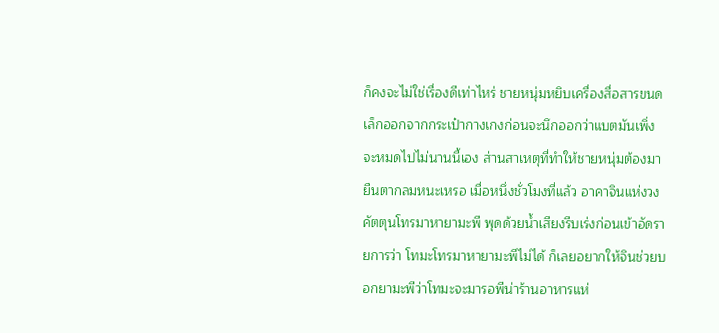ก็คงจะไม่ใช่เรื่องดีเท่าไหร่ ชายหนุ่มหยิบเครื่องสื่อสารขนดเล็กออกจากกระเป๋ากางเกงก่อนจะนึกออกว่าแบตมันเพิ่งจะหมดไปไม่นานนี้เอง ส่านสาเหตุที่ทำให้ชายหนุ่มต้องมายืนตากลมหนะเหรอ เมื่อหนึ่งชั่วโมงที่แล้ว อาคาจินแห่งวงคัตตุนโทรมาหายามะพี พุดด้วยน้ำเสียงรีบเร่งก่อนเข้าอัดรายการว่า โทมะโทรมาหายามะพีไม่ได้ ก็เลยอยากให้จินช่วยบอกยามะพีว่าโทมะจะมารอพีน่าร้านอาหารแห่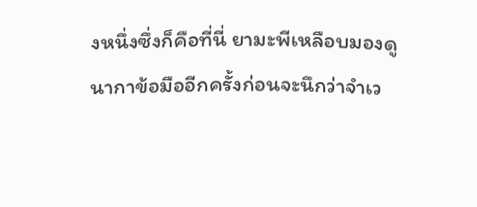งหนึ่งซึ่งก็คือที่นี่ ยามะพีเหลือบมองดูนากาข้อมืออีกครั้งก่อนจะนึกว่าจำเว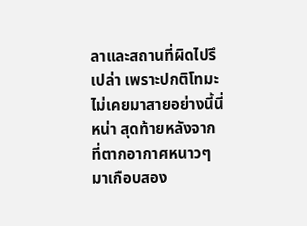ลาและสถานที่ผิดไปรึเปล่า เพราะปกติโทมะไม่เคยมาสายอย่างนี้นี่หน่า สุดท้ายหลังจากที่ตากอากาศหนาวๆมาเกือบสอง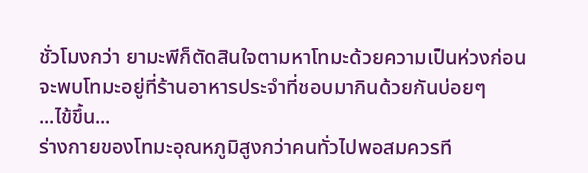ชั่วโมงกว่า ยามะพีก็ตัดสินใจตามหาโทมะด้วยความเป็นห่วงก่อนจะพบโทมะอยู่ที่ร้านอาหารประจำที่ชอบมากินด้วยกันบ่อยๆ
...ไข้ขึ้น...
ร่างกายของโทมะอุณหภูมิสูงกว่าคนทั่วไปพอสมควรที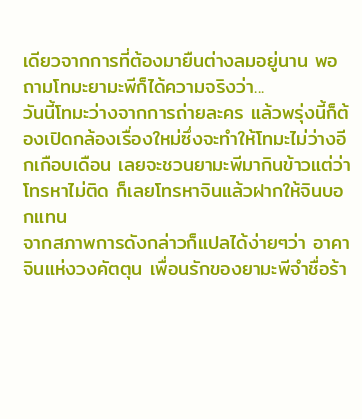เดียวจากการที่ต้องมายืนต่างลมอยู่นาน พอถามโทมะยามะพีก็ได้ความจริงว่า...
วันนี้โทมะว่างจากการถ่ายละคร แล้วพรุ่งนี้ก็ต้องเปิดกล้องเรื่องใหม่ซึ่งจะทำให้โทมะไม่ว่างอีกเกือบเดือน เลยจะชวนยามะพีมากินข้าวแต่ว่าโทรหาไม่ติด ก็เลยโทรหาจินแล้วฝากให้จินบอกแทน
จากสภาพการดังกล่าวก็แปลได้ง่ายๆว่า อาคาจินแห่งวงคัตตุน เพื่อนรักของยามะพีจำชื่อร้า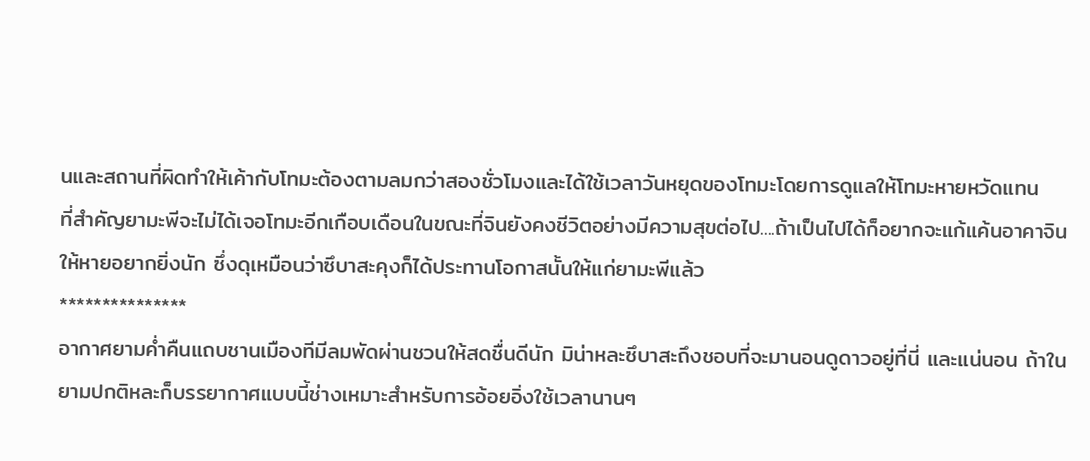นและสถานที่ผิดทำให้เค้ากับโทมะต้องตามลมกว่าสองชั่วโมงและได้ใช้เวลาวันหยุดของโทมะโดยการดูแลให้โทมะหายหวัดแทน
ที่สำคัญยามะพีจะไม่ได้เจอโทมะอีกเกือบเดือนในขณะที่จินยังคงชีวิตอย่างมีความสุขต่อไป....ถ้าเป็นไปได้ก็อยากจะแก้แค้นอาคาจินให้หายอยากยิ่งนัก ซึ่งดุเหมือนว่าซึบาสะคุงก็ได้ประทานโอกาสนั้นให้แก่ยามะพีแล้ว
***************
อากาศยามค่ำคืนแถบชานเมืองทีมีลมพัดผ่านชวนให้สดชื่นดีนัก มิน่าหละซึบาสะถึงชอบที่จะมานอนดูดาวอยู่ที่นี่ และแน่นอน ถ้าในยามปกติหละก็บรรยากาศแบบนี้ช่างเหมาะสำหรับการอ้อยอิ่งใช้เวลานานๆ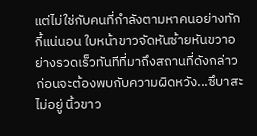แต่ไม่ใช่กับคนที่กำลังตามหาคนอย่างทักกี้แน่นอน ใบหน้าขาวจัดหันซ้ายหันขวาอย่างรวดเร็วทันทีที่มาถึงสถานที่ดังกล่าวก่อนจะต้องพบกับความผิดหวัง...ซึบาสะไม่อยู่ นิ้วขาว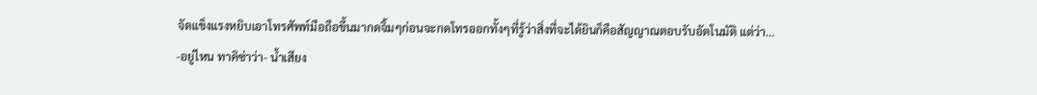จัดแข็งแรงหยิบเอาโทรศัพท์มือถือขึ้นมากดจิ้มๆก่อนจะกดโทรออกทั้งๆที่รู้ว่าสิ่งที่จะได้ยินก็คือสัญญาณตอบรับอัตโนมัติ แต่ว่า...
-อยู่ไหน ทาคิซ่าว่า- น้ำเสียง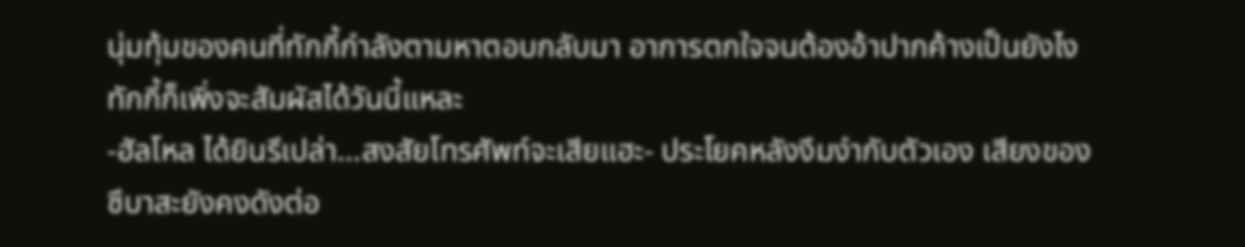นุ่มทุ้มของคนที่ทักกี้กำลังตามหาตอบกลับมา อาการตกใจจนต้องอ้าปากค้างเป็นยังไงทักกี้ก็เพิ่งจะสัมผัสได้วันนี้แหละ
-ฮัลโหล ได้ยินรึเปล่า...สงสัยโทรศัพท์จะเสียแฮะ- ประโยคหลังงึมงำกับตัวเอง เสียงของซึบาสะยังคงดังต่อ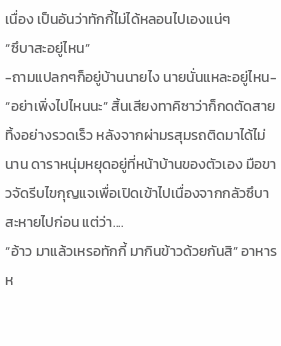เนื่อง เป็นอันว่าทักกี้ไม่ได้หลอนไปเองแน่ๆ
“ซึบาสะอยู่ไหน”
-ถามแปลกๆก็อยู่บ้านนายไง นายนั่นแหละอยู่ไหน-
“อย่าเพิ่งไปไหนนะ” สิ้นเสียงทาคิซาว่าก็กดตัดสายทิ้งอย่างรวดเร็ว หลังจากผ่ามรสุมรถติดมาได้ไม่นาน ดาราหนุ่มหยุดอยู่ที่หน้าบ้านของตัวเอง มือขาวจัดรีบไขกุญแจเพื่อเปิดเข้าไปเนื่องจากกลัวซึบาสะหายไปก่อน แต่ว่า....
“อ้าว มาแล้วเหรอทักกี้ มากินข้าวด้วยกันสิ” อาหารห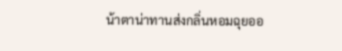น้าตาน่าทานส่งกลิ่นหอมฉุยออ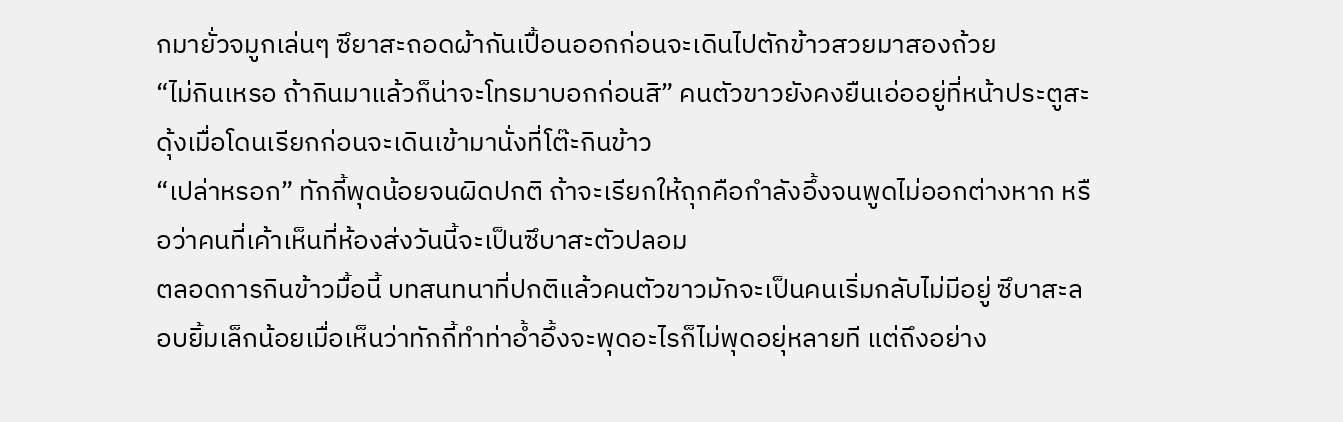กมายั่วจมูกเล่นๆ ซึยาสะถอดผ้ากันเปื้อนออกก่อนจะเดินไปตักข้าวสวยมาสองถ้วย
“ไม่กินเหรอ ถ้ากินมาแล้วก็น่าจะโทรมาบอกก่อนสิ” คนตัวขาวยังคงยืนเอ่ออยู่ที่หน้าประตูสะดุ้งเมื่อโดนเรียกก่อนจะเดินเข้ามานั่งที่โต๊ะกินข้าว
“เปล่าหรอก” ทักกี้พุดน้อยจนผิดปกติ ถ้าจะเรียกให้ถุกคือกำลังอึ้งจนพูดไม่ออกต่างหาก หรือว่าคนที่เค้าเห็นที่ห้องส่งวันนี้จะเป็นซึบาสะตัวปลอม
ตลอดการกินข้าวมื้อนี้ บทสนทนาที่ปกติแล้วคนตัวขาวมักจะเป็นคนเริ่มกลับไม่มีอยู่ ซึบาสะลอบยิ้มเล็กน้อยเมื่อเห็นว่าทักกี้ทำท่าอ้ำอึ้งจะพุดอะไรก็ไม่พุดอยุ่หลายที แต่ถึงอย่าง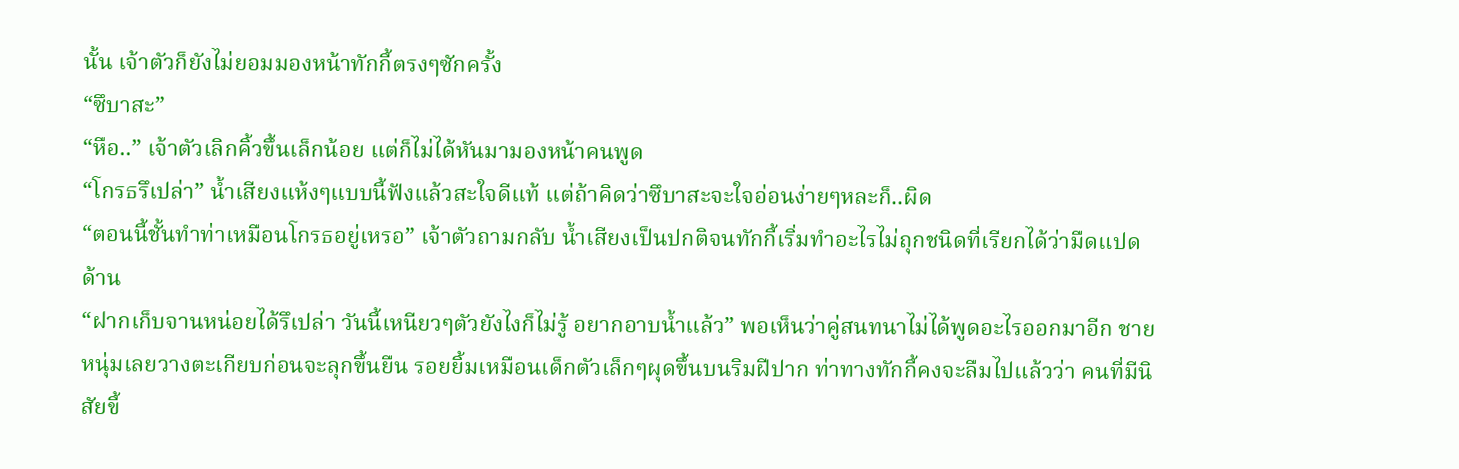นั้น เจ้าตัวก็ยังไม่ยอมมองหน้าทักกี้ตรงๆซักครั้ง
“ซึบาสะ”
“หือ..” เจ้าตัวเลิกคิ้วขึ้นเล็กน้อย แต่ก็ไม่ได้หันมามองหน้าคนพูด
“โกรธรึเปล่า” น้ำเสียงแห้งๆแบบนี้ฟังแล้วสะใจดีแท้ แต่ถ้าคิดว่าซึบาสะจะใจอ่อนง่ายๆหละก็..ผิด
“ตอนนี้ชั้นทำท่าเหมือนโกรธอยู่เหรอ” เจ้าตัวถามกลับ น้ำเสียงเป็นปกติจนทักกี้เริ่มทำอะไรไม่ถุกชนิดที่เรียกได้ว่ามืดแปดด้าน
“ฝากเก็บจานหน่อยได้รึเปล่า วันนี้เหนียวๆตัวยังไงก็ไม่รู้ อยากอาบน้ำแล้ว” พอเห็นว่าคู่สนทนาไม่ได้พูดอะไรออกมาอีก ชายหนุ่มเลยวางตะเกียบก่อนจะลุกขึ้นยืน รอยยิ้มเหมือนเด็กตัวเล็กๆผุดขึ้นบนริมฝีปาก ท่าทางทักกี้คงจะลืมไปแล้วว่า คนที่มีนิสัยขี้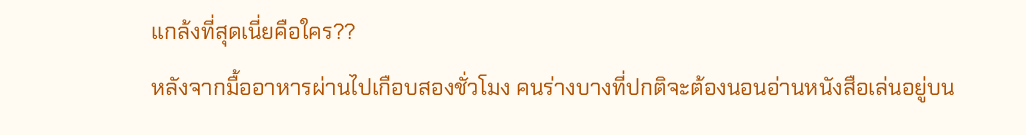แกล้งที่สุดเนี่ยคือใคร??
หลังจากมื้ออาหารผ่านไปเกือบสองชั่วโมง คนร่างบางที่ปกติจะต้องนอนอ่านหนังสือเล่นอยู่บน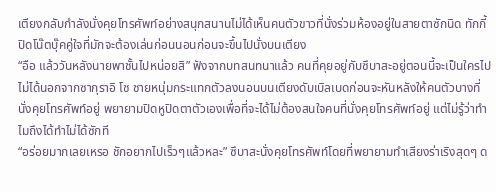เตียงกลับกำลังนั่งคุยโทรศัพท์อย่างสนุกสนานไม่ได้เห็นคนตัวขาวที่นั่งร่วมห้องอยู่ในสายตาซักนิด ทักกี้ปิดโน๊ตบุ๊คคู่ใจที่มักจะต้องเล่นก่อนนอนก่อนจะขึ้นไปนั่งบนเตียง
“อือ แล้ววันหลังนายพาชั้นไปหน่อยสิ” ฟังจากบทสนทนาแล้ว คนที่คุยอยู่กับซึบาสะอยู่ตอนนี้จะเป็นใครไปไม่ได้นอกจากซากุราอิ โช ชายหนุ่มกระแทกตัวลงนอนบนเตียงดับเบิลเบดก่อนจะหันหลังให้คนตัวบางที่นั่งคุยโทรศัพท์อยู่ พยายามปิดหูปิดตาตัวเองเพื่อที่จะได้ไม่ต้องสนใจคนที่นั่งคุยโทรศัพท์อยู่ แต่ไม่รู้ว่าทำไมถึงได้ทำไม่ได้ซักที
“อร่อยมากเลยเหรอ ชักอยากไปเร็วๆแล้วหละ” ซึบาสะนั่งคุยโทรศัพท์โดยที่พยายามทำเสียงร่าเริงสุดๆ ด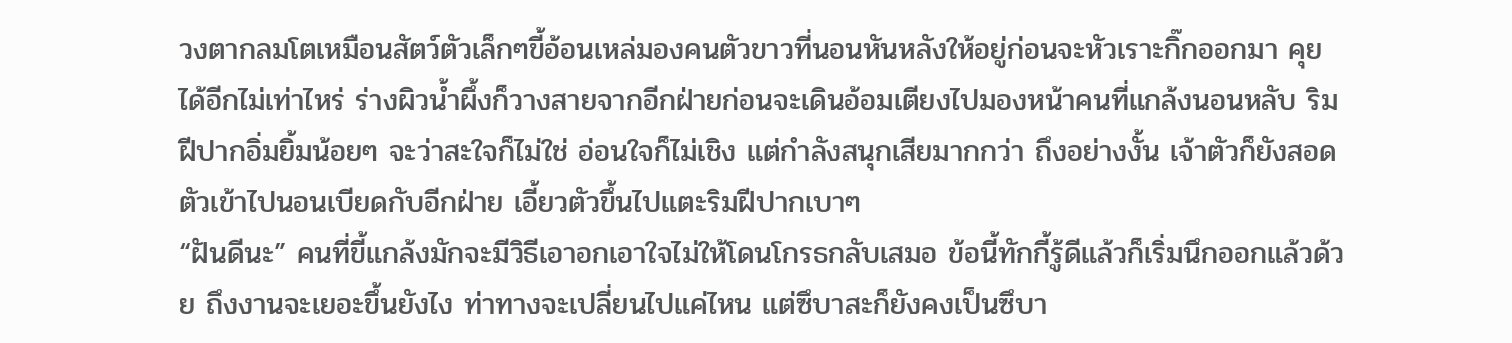วงตากลมโตเหมือนสัตว์ตัวเล็กๆขี้อ้อนเหล่มองคนตัวขาวที่นอนหันหลังให้อยู่ก่อนจะหัวเราะกิ๊กออกมา คุยได้อีกไม่เท่าไหร่ ร่างผิวน้ำผึ้งก็วางสายจากอีกฝ่ายก่อนจะเดินอ้อมเตียงไปมองหน้าคนที่แกล้งนอนหลับ ริมฝีปากอิ่มยิ้มน้อยๆ จะว่าสะใจก็ไม่ใช่ อ่อนใจก็ไม่เชิง แต่กำลังสนุกเสียมากกว่า ถึงอย่างงั้น เจ้าตัวก็ยังสอดตัวเข้าไปนอนเบียดกับอีกฝ่าย เอี้ยวตัวขึ้นไปแตะริมฝีปากเบาๆ
“ฝันดีนะ” คนที่ขี้แกล้งมักจะมีวิธีเอาอกเอาใจไม่ให้โดนโกรธกลับเสมอ ข้อนี้ทักกี้รู้ดีแล้วก็เริ่มนึกออกแล้วด้วย ถึงงานจะเยอะขึ้นยังไง ท่าทางจะเปลี่ยนไปแค่ไหน แต่ซึบาสะก็ยังคงเป็นซึบา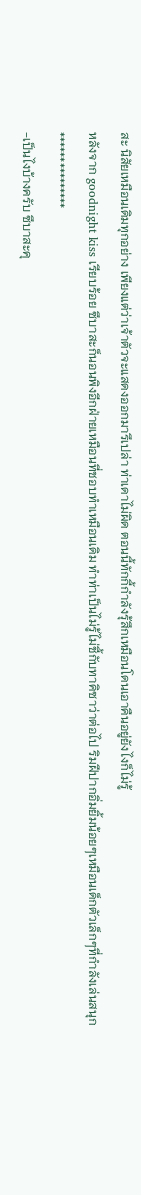สะ นิสัยเหมือนเดิมทุกอย่าง เพียงแต่ว่าเจ้าตัวจะแสดงออกมารึเปล่า ท่าเดาไม่ผิด ตอนนี้ทักกี้กำลังรุ้สึกเหมือนโดนเอาคืนอยู่ยังไงก็ไม่รู้
หลังจาก goodnight kiss เรียบร้อย ซึบาสะก็นอนพิงอีกฝ่ายเหมือนที่ชอบทำเหมือนเดิม ทำท่าเป็นไม่รู้ไม่ชี้กับทาคิซาว่าต่อไป ริมฝีปากอิ่มยิ้มน้อยๆเหมือนเด็กตัวเล็กๆที่กำลังเล่นสนุก
***************
-เป็นไงบ้างครับ ซึบาสะคุ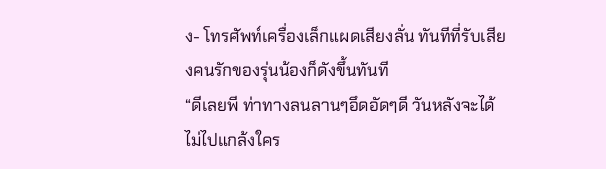ง- โทรศัพท์เครื่องเล็กแผดเสียงลั่น ทันทีที่รับเสียงคนรักของรุ่นน้องก็ดังขึ้นทันที
“ดีเลยพี ท่าทางลนลานๆอึดอัดๆดี วันหลังจะได้ไม่ไปแกล้งใคร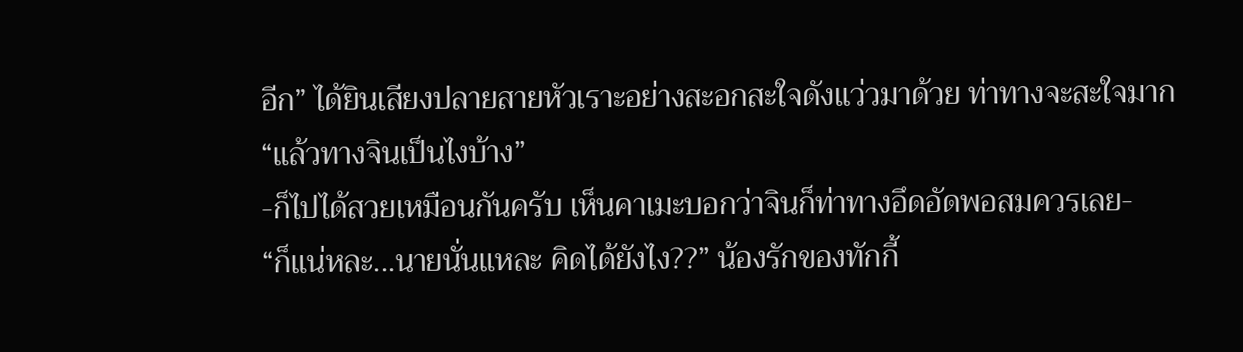อีก” ได้ยินเสียงปลายสายหัวเราะอย่างสะอกสะใจดังแว่วมาด้วย ท่าทางจะสะใจมาก
“แล้วทางจินเป็นไงบ้าง”
-ก็ไปได้สวยเหมือนกันครับ เห็นคาเมะบอกว่าจินก็ท่าทางอึดอัดพอสมควรเลย-
“ก็แน่หละ...นายนั่นแหละ คิดได้ยังไง??” น้องรักของทักกี้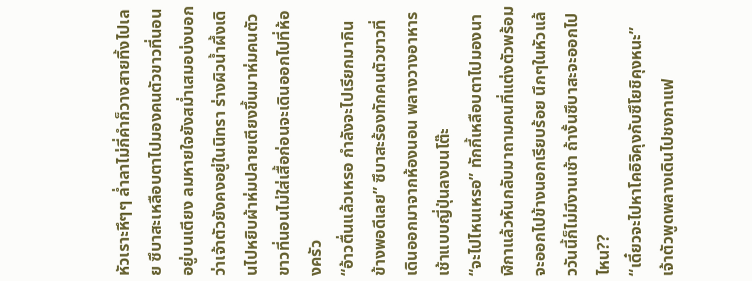หัวเราะหึๆๆ ล่ำลาไม่กี่คำก็วางสายทิ้งไปเลย ซึบาสะเหลือบตาไปมองคนตัวขาวที่นอนอยู่บนเตียง ลมหายใจยังสม่ำเสมอบ่งบอกว่าเจ้าตัวยังคงอยู่ในนิทรา ร่างผิวน้ำผึ้งเดินไปหยิบผ้าห่มปลายเตียงขึ้นมาห่มคนตัวขาวที่นอนไม่ใส่เสื้อก่อนจะเดินออกไปที่ห้องครัว
“อ้าวตื่นแล้วเหรอ กำลังจะไปเรียกมากินข้างพอดีเลย” ซึบาสะร้องทักคนตัวขาวที่เดินออกมาจากห้องนอน พลางวางอาหารเช้าแบบญี่ปุ่นลงบนโต๊ะ
“จะไปไหนเหรอ” ทักกี้เหลือบตาไปมองนาฬิกาแล้วหันกลับมาถามคนที่แต่งตัวพร้อมจะออกไปข้างนอกเรียบร้อย นึกๆในหัวแล้ววันนี้ก็ไม่มีงานเช้า ถ้างั้นซึบาสะจะออกไปไหน??
“เดี๋ยวจะไปหาโคอิจิคุงกับซึโยชิคุงหนะ” เจ้าตัวพูดพลางเดินไปชงกาแฟ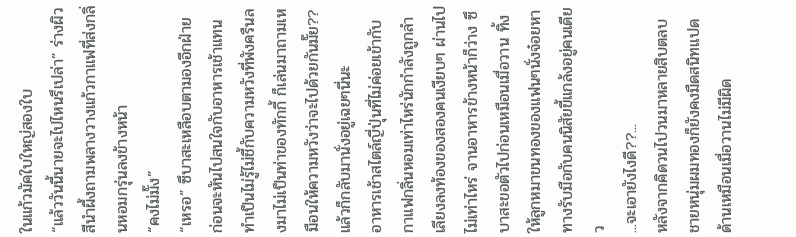ในแก้วมัคใบใหญ่สองใบ
“แล้ววันนี้นายจะไปไหนรึเปล่า” ร่างผิวสีนำผึ้งถามพลางวางแก้วกาแฟที่ส่งกลิ่นหอมกรุ่นลงข้างหน้า
“คงไม่มั๊ง”
“เหรอ” ซึบาสะเหลือบตามองอีกฝ่าย ก่อนจะหันไปสนใจกับอาหารเช้าแทน ทำเป็นไม่รู้ไม่ชี้กับความหวังที่พังครืนลงมาไม่เป็นท่าของทักกี้ ก็เล่นมาถามเหมือนให้ความหวังว่าจะไปด้วยกันมั๊ย?? แล้วก็กลับมานั่งอยู่เฉยๆนี่นะ
อาหารเช้าสไตล์ญี่ปุ่นที่ไม่ค่อยเข้ากับกาแฟกลิ่นหอมเท่าไหร่นักกำลังถูกลำเลียงลงท้องของสองคนเงียบๆ ผ่านไปไม่เท่าไหร่ จานอาหารข้างหน้าก็ว่าง ซึบาสะขอตัวไปก่อนเหมือนเมื่อวาน ทิ้งให้ลูกหมาขนทองของแฟนๆนั่งจ๋อยหาทางรับมือกับคนนิสัยขี้แกล้งอยู่คนเดียว
...จะเอายังไงดี??...
หลังจากคิดวนไปวนมาหลายสิบตลบ ชายหนุ่มผมทองก็ยังคงมืดสนิทแปดด้านเหมือนเมื่อวานไม่มีผิด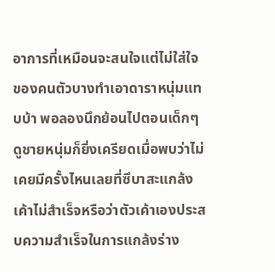อาการที่เหมือนจะสนใจแต่ไม่ใส่ใจของคนตัวบางทำเอาดาราหนุ่มแทบบ้า พอลองนึกย้อนไปตอนเด็กๆดูชายหนุ่มก็ยิ่งเครียดเมื่อพบว่าไม่เคยมีครั้งไหนเลยที่ซึบาสะแกล้งเค้าไม่สำเร็จหรือว่าตัวเค้าเองประสบความสำเร็จในการแกล้งร่าง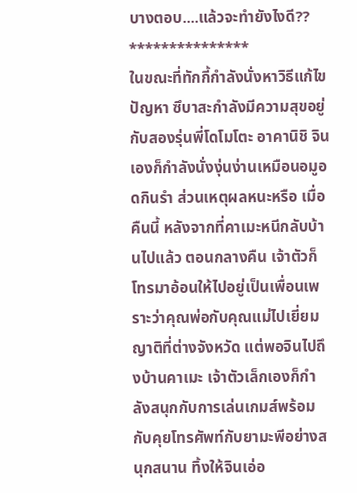บางตอบ....แล้วจะทำยังไงดี??
***************
ในขณะที่ทักกี้กำลังนั่งหาวิธีแก้ไขปัญหา ซึบาสะกำลังมีความสุขอยู่กับสองรุ่นพี่โดโมโตะ อาคานิชิ จินเองก็กำลังนั่งงุ่นง่านเหมือนอมูอดกินรำ ส่วนเหตุผลหนะหรือ เมื่อคืนนี้ หลังจากที่คาเมะหนีกลับบ้านไปแล้ว ตอนกลางคืน เจ้าตัวก็โทรมาอ้อนให้ไปอยู่เป็นเพื่อนเพราะว่าคุณพ่อกับคุณแม่ไปเยี่ยมญาติที่ต่างจังหวัด แต่พอจินไปถึงบ้านคาเมะ เจ้าตัวเล็กเองก็กำลังสนุกกับการเล่นเกมส์พร้อมกับคุยโทรศัพท์กับยามะพีอย่างสนุกสนาน ทิ้งให้จินเอ่อ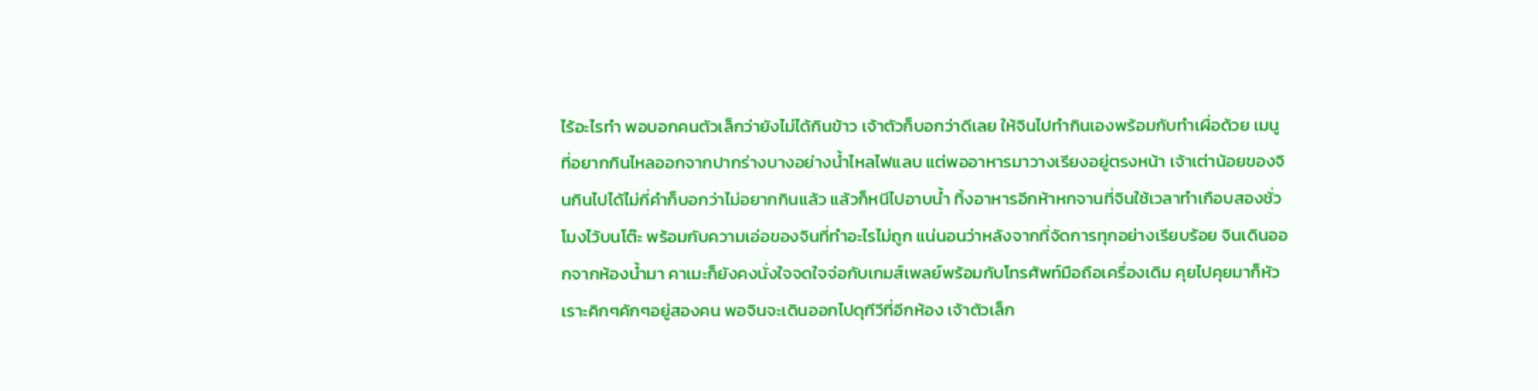ไร้อะไรทำ พอบอกคนตัวเล็กว่ายังไม่ได้กินข้าว เจ้าตัวก็บอกว่าดีเลย ให้จินไปทำกินเองพร้อมกับทำเผื่อด้วย เมนูที่อยากกินไหลออกจากปากร่างบางอย่างน้ำไหลไฟแลบ แต่พออาหารมาวางเรียงอยู่ตรงหน้า เจ้าเต่าน้อยของจินกินไปได้ไม่กี่คำก็บอกว่าไม่อยากกินแล้ว แล้วก็หนีไปอาบน้ำ ทิ้งอาหารอีกห้าหกจานที่จินใช้เวลาทำเกือบสองชั่วโมงไว้บนโต๊ะ พร้อมกับความเอ่อของจินที่ทำอะไรไม่ถูก แน่นอนว่าหลังจากที่จัดการทุกอย่างเรียบร้อย จินเดินออกจากห้องน้ำมา คาเมะก็ยังคงนั่งใจจดใจจ่อกับเกมส์เพลย์พร้อมกับโทรศัพท์มือถือเครื่องเดิม คุยไปคุยมาก็หัวเราะคิกๆคักๆอยู่สองคน พอจินจะเดินออกไปดุทีวีที่อีกห้อง เจ้าตัวเล็ก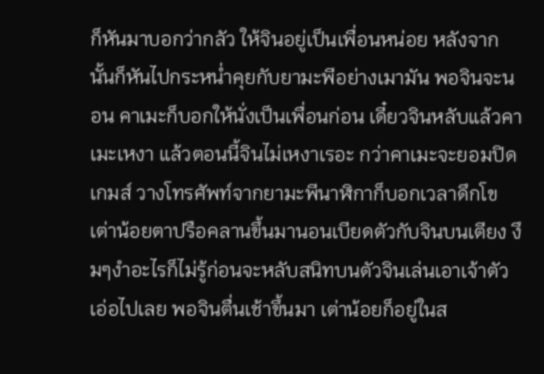ก็หันมาบอกว่ากลัว ให้จินอยู่เป็นเพื่อนหน่อย หลังจากนั้นก็หันไปกระหน่ำคุยกับยามะพีอย่างเมามัน พอจินจะนอน คาเมะก็บอกให้นั่งเป็นเพื่อนก่อน เดี๋ยวจินหลับแล้วคาเมะเหงา แล้วตอนนี้จินไม่เหงาเรอะ กว่าคาเมะจะยอมปิดเกมส์ วางโทรศัพท์จากยามะพีนาฬิกาก็บอกเวลาดึกโข เต่าน้อยตาปรือคลานขึ้นมานอนเบียดตัวกับจินบนเตียง งึมๆงำอะไรก็ไม่รู้ก่อนจะหลับสนิทบนตัวจินเล่นเอาเจ้าตัวเอ่อไปเลย พอจินตื่นเช้าขึ้นมา เต่าน้อยก็อยู่ในส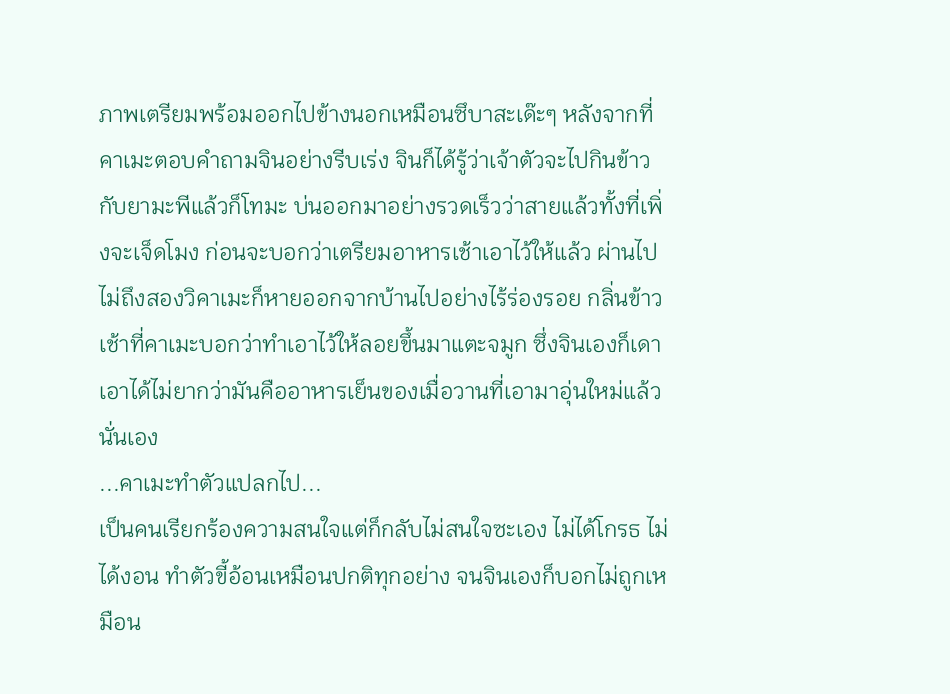ภาพเตรียมพร้อมออกไปข้างนอกเหมือนซึบาสะเด๊ะๆ หลังจากที่คาเมะตอบคำถามจินอย่างรีบเร่ง จินก็ได้รู้ว่าเจ้าตัวจะไปกินข้าวกับยามะพีแล้วก็โทมะ บ่นออกมาอย่างรวดเร็วว่าสายแล้วทั้งที่เพิ่งจะเจ็ดโมง ก่อนจะบอกว่าเตรียมอาหารเช้าเอาไว้ให้แล้ว ผ่านไปไม่ถึงสองวิคาเมะก็หายออกจากบ้านไปอย่างไร้ร่องรอย กลิ่นข้าวเช้าที่คาเมะบอกว่าทำเอาไว้ให้ลอยขึ้นมาแตะจมูก ซึ่งจินเองก็เดาเอาได้ไม่ยากว่ามันคืออาหารเย็นของเมื่อวานที่เอามาอุ่นใหม่แล้วนั่นเอง
...คาเมะทำตัวแปลกไป...
เป็นคนเรียกร้องความสนใจแต่ก็กลับไม่สนใจซะเอง ไม่ได้โกรธ ไม่ได้งอน ทำตัวขี้อ้อนเหมือนปกติทุกอย่าง จนจินเองก็บอกไม่ถูกเหมือน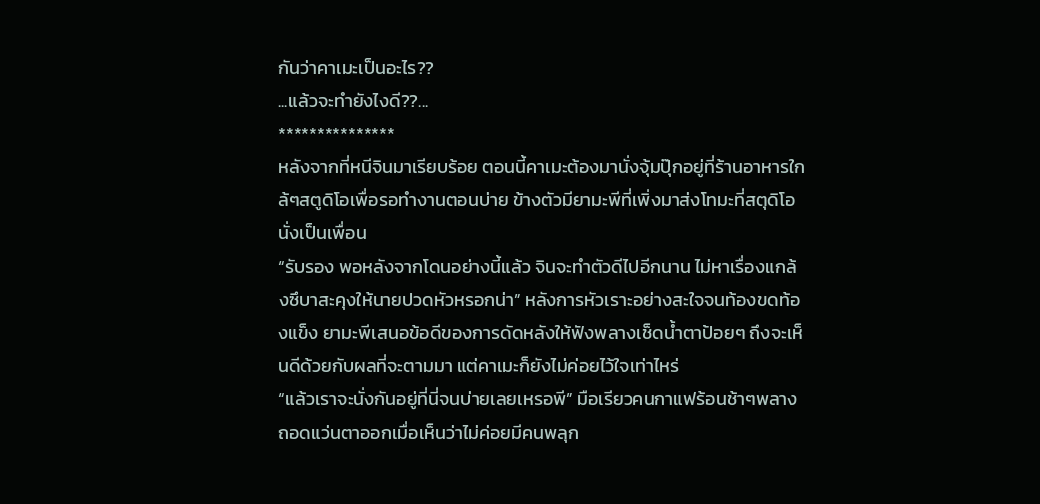กันว่าคาเมะเป็นอะไร??
...แล้วจะทำยังไงดี??...
***************
หลังจากที่หนีจินมาเรียบร้อย ตอนนี้คาเมะต้องมานั่งจุ้มปุ๊กอยู่ที่ร้านอาหารใกล้ๆสตูดิโอเพื่อรอทำงานตอนบ่าย ข้างตัวมียามะพีที่เพิ่งมาส่งโทมะที่สตุดิโอนั่งเป็นเพื่อน
“รับรอง พอหลังจากโดนอย่างนี้แล้ว จินจะทำตัวดีไปอีกนาน ไม่หาเรื่องแกล้งซึบาสะคุงให้นายปวดหัวหรอกน่า” หลังการหัวเราะอย่างสะใจจนท้องขดท้องแข็ง ยามะพีเสนอข้อดีของการดัดหลังให้ฟังพลางเช็ดน้ำตาป้อยๆ ถึงจะเห็นดีด้วยกับผลที่จะตามมา แต่คาเมะก็ยังไม่ค่อยไว้ใจเท่าไหร่
“แล้วเราจะนั่งกันอยู่ที่นี่จนบ่ายเลยเหรอพี” มือเรียวคนกาแฟร้อนช้าๆพลางถอดแว่นตาออกเมื่อเห็นว่าไม่ค่อยมีคนพลุก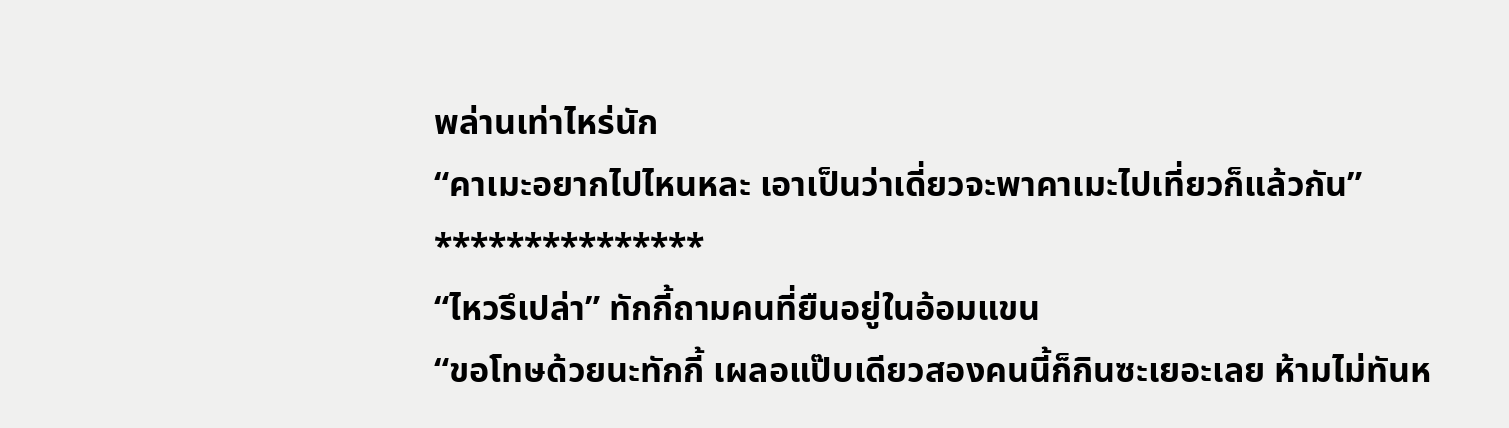พล่านเท่าไหร่นัก
“คาเมะอยากไปไหนหละ เอาเป็นว่าเดี่ยวจะพาคาเมะไปเที่ยวก็แล้วกัน”
***************
“ไหวรึเปล่า” ทักกี้ถามคนที่ยืนอยู่ในอ้อมแขน
“ขอโทษด้วยนะทักกี้ เผลอแป๊บเดียวสองคนนี้ก็กินซะเยอะเลย ห้ามไม่ทันห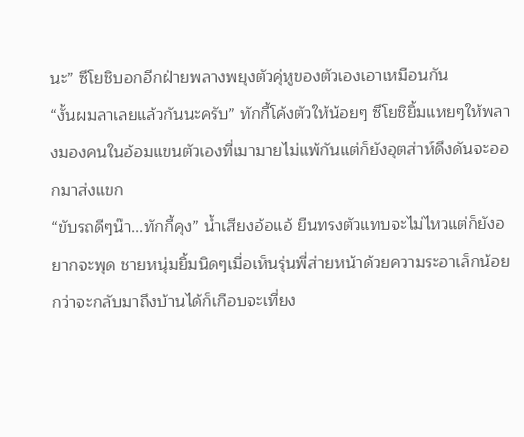นะ” ซึโยชิบอกอีกฝ่ายพลางพยุงตัวคุ่หูของตัวเองเอาเหมือนกัน
“งั้นผมลาเลยแล้วกันนะครับ” ทักกี้โค้งตัวให้น้อยๆ ซึโยชิยิ้มแหยๆให้พลางมองคนในอ้อมแขนตัวเองที่เมามายไม่แพ้กันแต่ก็ยังอุตส่าห์ดึงดันจะออกมาส่งแขก
“ขับรถดีๆน๊า...ทักกี้คุง” น้ำเสียงอ้อแอ้ ยืนทรงตัวแทบจะไม่ไหวแต่ก็ยังอยากจะพุด ชายหนุ่มยิ้มนิดๆเมื่อเห็นรุ่นพี่ส่ายหน้าด้วยความระอาเล็กน้อย
กว่าจะกลับมาถึงบ้านได้ก็เกือบจะเที่ยง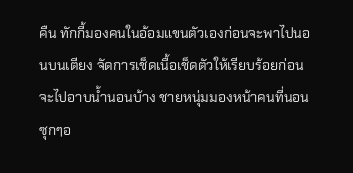คืน ทักกี้มองคนในอ้อมแขนตัวเองก่อนจะพาไปนอนบนเตียง จัดการเช็ดเนื้อเช็ดตัวให้เรียบร้อยก่อนจะไปอาบน้ำนอนบ้าง ชายหนุ่มมองหน้าคนที่นอนซุกๆอ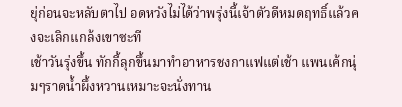ยุ่ก่อนจะหลับตาไป อดหวังไม่ได้ว่าพรุ่งนี้เจ้าตัวดีหมดฤทธิ์แล้วคงจะเลิกแกล้งเขาซะที
เช้าวันรุ่งขึ้น ทักกี้ลุกขึ้นมาทำอาหารชงกาแฟแต่เช้า แพนเค้กนุ่มๆราดน้ำผึ้งหวานเหมาะจะนั่งทาน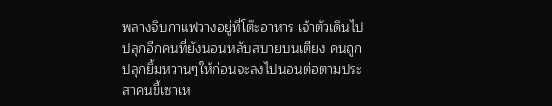พลางจิบกาแฟวางอยู่ที่โต๊ะอาหาร เจ้าตัวเดินไปปลุกอีกคนที่ยังนอนหลับสบายบนเตียง คนถูกปลุกยิ้มหวานๆให้ก่อนจะลงไปนอนต่อตามประสาคนขี้เซาเห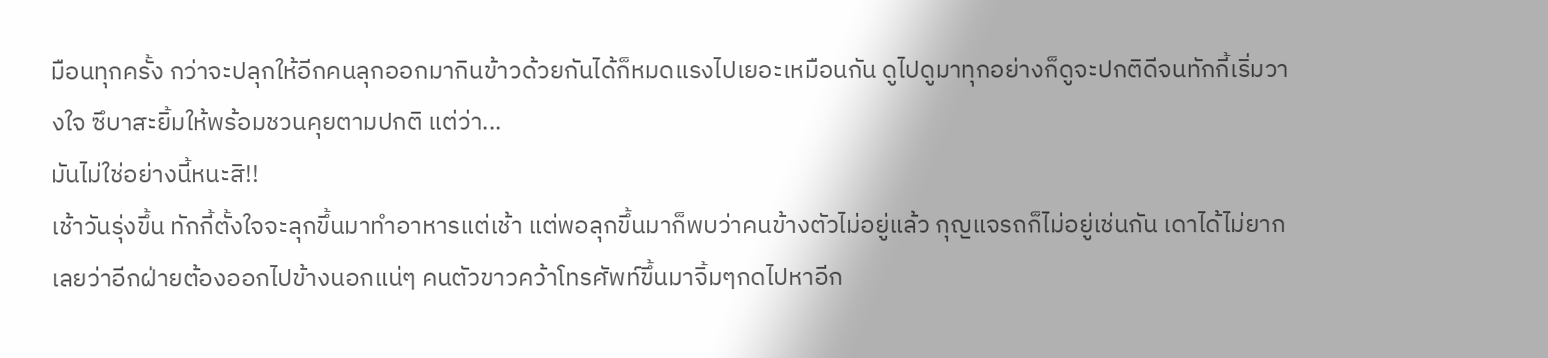มือนทุกครั้ง กว่าจะปลุกให้อีกคนลุกออกมากินข้าวด้วยกันได้ก็หมดแรงไปเยอะเหมือนกัน ดูไปดูมาทุกอย่างก็ดูจะปกติดีจนทักกี้เริ่มวางใจ ซึบาสะยิ้มให้พร้อมชวนคุยตามปกติ แต่ว่า...
มันไม่ใช่อย่างนี้หนะสิ!!
เช้าวันรุ่งขึ้น ทักกี้ตั้งใจจะลุกขึ้นมาทำอาหารแต่เช้า แต่พอลุกขึ้นมาก็พบว่าคนข้างตัวไม่อยู่แล้ว กุญแจรถก็ไม่อยู่เช่นกัน เดาได้ไม่ยากเลยว่าอีกฝ่ายต้องออกไปข้างนอกแน่ๆ คนตัวขาวคว้าโทรศัพท์ขึ้นมาจิ้มๆกดไปหาอีก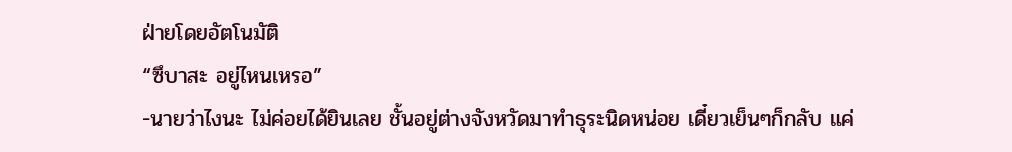ฝ่ายโดยอัตโนมัติ
“ซึบาสะ อยู่ไหนเหรอ”
-นายว่าไงนะ ไม่ค่อยได้ยินเลย ชั้นอยู่ต่างจังหวัดมาทำธุระนิดหน่อย เดี๋ยวเย็นๆก็กลับ แค่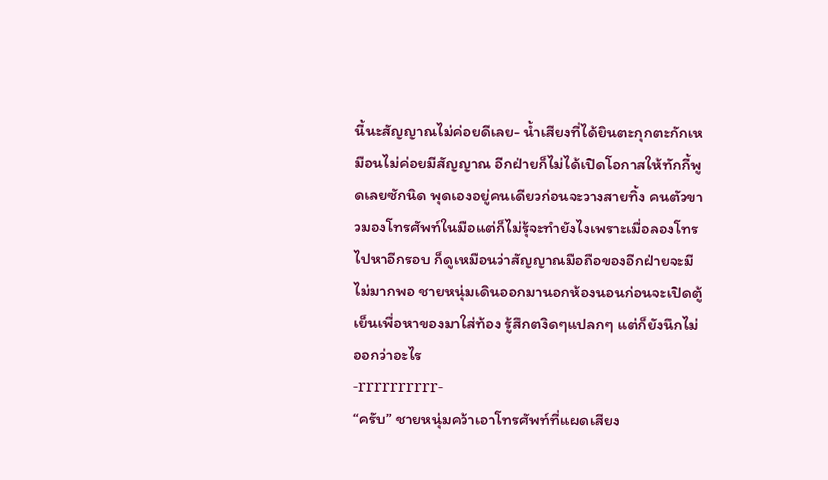นี้นะสัญญาณไม่ค่อยดีเลย- น้ำเสียงที่ได้ยินตะกุกตะกักเหมือนไม่ค่อยมีสัญญาณ อีกฝ่ายก็ไม่ได้เปิดโอกาสให้ทักกี้พูดเลยซักนิด พุดเองอยู่คนเดียวก่อนจะวางสายทิ้ง คนตัวขาวมองโทรศัพท์ในมือแต่ก็ไม่รุ้จะทำยังไงเพราะเมื่อลองโทรไปหาอีกรอบ ก็ดูเหมือนว่าสัญญาณมือถือของอีกฝ่ายจะมีไม่มากพอ ชายหนุ่มเดินออกมานอกห้องนอนก่อนจะเปิดตู้เย็นเพื่อหาของมาใส่ท้อง รู้สึกตงิดๆแปลกๆ แต่ก็ยังนึกไม่ออกว่าอะไร
-rrrrrrrrrr-
“ครับ” ชายหนุ่มคว้าเอาโทรศัพท์ที่แผดเสียง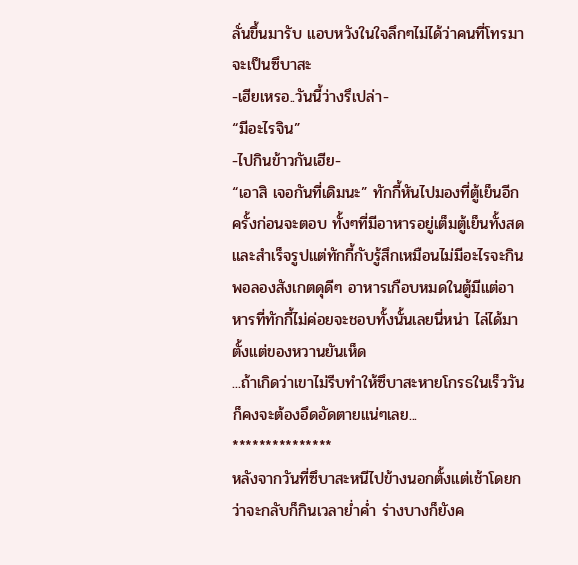ลั่นขึ้นมารับ แอบหวังในใจลึกๆไม่ได้ว่าคนที่โทรมาจะเป็นซึบาสะ
-เฮียเหรอ..วันนี้ว่างรึเปล่า-
“มีอะไรจิน”
-ไปกินข้าวกันเฮีย-
“เอาสิ เจอกันที่เดิมนะ” ทักกี้หันไปมองที่ตู้เย็นอีกครั้งก่อนจะตอบ ทั้งๆที่มีอาหารอยู่เต็มตู้เย็นทั้งสดและสำเร็จรูปแต่ทักกี้กับรู้สึกเหมือนไม่มีอะไรจะกิน พอลองสังเกตดุดีๆ อาหารเกือบหมดในตู้มีแต่อาหารที่ทักกี้ไม่ค่อยจะชอบทั้งนั้นเลยนี่หน่า ไล่ได้มาตั้งแต่ของหวานยันเห็ด
...ถ้าเกิดว่าเขาไม่รีบทำให้ซึบาสะหายโกรธในเร็ววันก็คงจะต้องอึดอัดตายแน่ๆเลย...
***************
หลังจากวันที่ซึบาสะหนีไปข้างนอกตั้งแต่เช้าโดยกว่าจะกลับก็กินเวลาย่ำค่ำ ร่างบางก็ยังค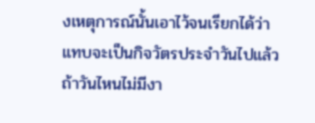งเหตุการณ์นั้นเอาไว้จนเรียกได้ว่าแทบจะเป็นกิจวัตรประจำวันไปแล้ว ถ้าวันไหนไม่มีงา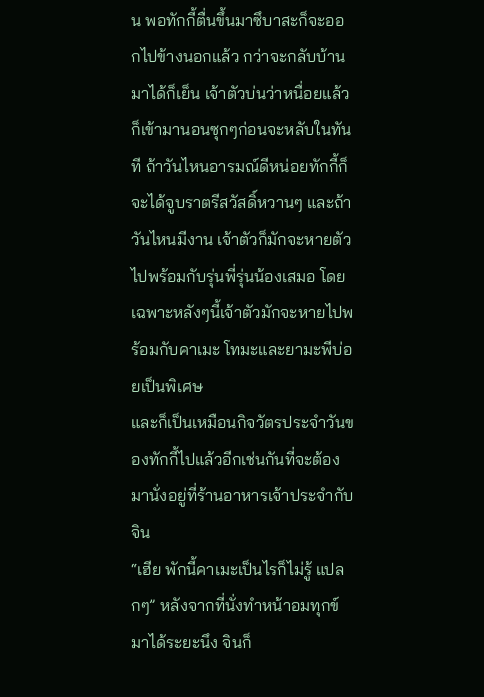น พอทักกี้ตื่นขึ้นมาซึบาสะก็จะออกไปข้างนอกแล้ว กว่าจะกลับบ้านมาได้ก็เย็น เจ้าตัวบ่นว่าหนื่อยแล้วก็เข้ามานอนซุกๆก่อนจะหลับในทันที ถ้าวันไหนอารมณ์ดีหน่อยทักกี้ก็จะได้จูบราตรีสวัสดิ์หวานๆ และถ้าวันไหนมีงาน เจ้าตัวก็มักจะหายตัวไปพร้อมกับรุ่นพี่รุ่นน้องเสมอ โดยเฉพาะหลังๆนี้เจ้าตัวมักจะหายไปพร้อมกับคาเมะ โทมะและยามะพีบ่อยเป็นพิเศษ
และก็เป็นเหมือนกิจวัตรประจำวันของทักกี้ไปแล้วอีกเช่นกันที่จะต้องมานั่งอยู่ที่ร้านอาหารเจ้าประจำกับจิน
“เฮีย พักนี้คาเมะเป็นไรก็ไม่รู้ แปลกๆ” หลังจากที่นั่งทำหน้าอมทุกข์มาได้ระยะนึง จินก็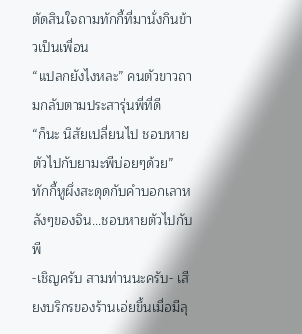ตัดสินใจถามทักกี้ที่มานั่งกินข้าวเป็นเพื่อน
“แปลกยังไงหละ” คนตัวขาวถามกลับตามประสารุ่นพี่ที่ดี
“ก็นะ นิสัยเปลี่ยนไป ชอบหายตัวไปกับยามะพีบ่อยๆด้วย” ทักกี้หูผึ่งสะดุดกับคำบอกเลาหลังๆของจิน...ชอบหายตัวไปกับพี
-เชิญครับ สามท่านนะครับ- เสียงบริกรของร้านเอ่ยขึ้นเมื่อมีลุ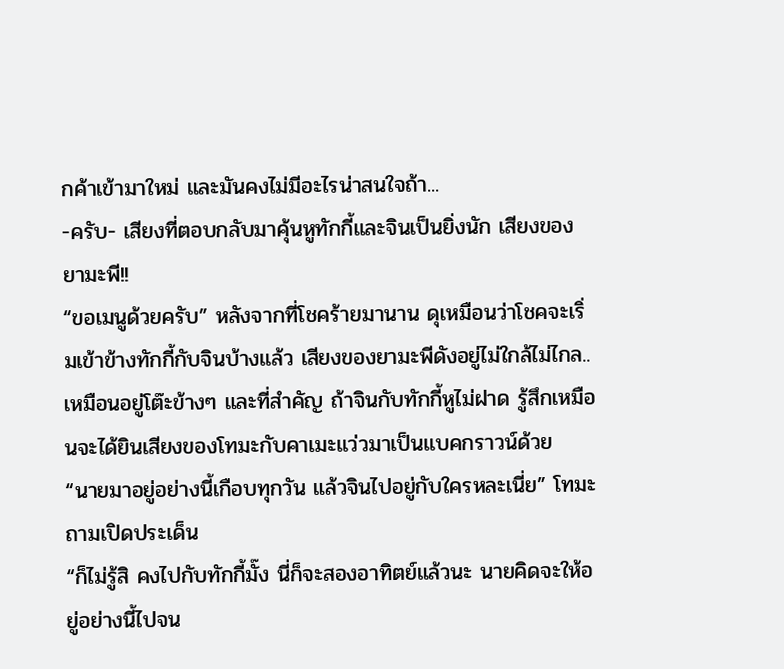กค้าเข้ามาใหม่ และมันคงไม่มีอะไรน่าสนใจถ้า...
-ครับ- เสียงที่ตอบกลับมาคุ้นหูทักกี้และจินเป็นยิ่งนัก เสียงของยามะพี!!
“ขอเมนูด้วยครับ” หลังจากที่โชคร้ายมานาน ดุเหมือนว่าโชคจะเริ่มเข้าข้างทักกี้กับจินบ้างแล้ว เสียงของยามะพีดังอยู่ไม่ใกล้ไม่ไกล..เหมือนอยู่โต๊ะข้างๆ และที่สำคัญ ถ้าจินกับทักกี้หูไม่ฝาด รู้สึกเหมือนจะได้ยินเสียงของโทมะกับคาเมะแว่วมาเป็นแบคกราวน์ด้วย
“นายมาอยู่อย่างนี้เกือบทุกวัน แล้วจินไปอยู่กับใครหละเนี่ย” โทมะถามเปิดประเด็น
“ก็ไม่รู้สิ คงไปกับทักกี้มั๊ง นี่ก็จะสองอาทิตย์แล้วนะ นายคิดจะให้อยู่อย่างนี้ไปจน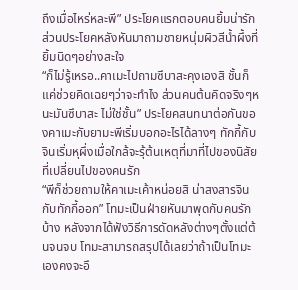ถึงเมื่อไหร่หละพี” ประโยคแรกตอบคนยิ้มน่ารัก ส่วนประโยคหลังหันมาถามชายหนุ่มผิวสีน้ำผึ้งที่ยิ้มนิดๆอย่างสะใจ
“ก็ไม่รู้เหรอ..คาเมะไปถามซึบาสะคุงเองสิ ชั้นก็แค่ช่วยคิดเฉยๆว่าจะทำไง ส่วนคนต้นคิดจริงๆหนะมันซึบาสะ ไม่ใช่ชั้น” ประโยคสนทนาต่อกันของคาเมะกับยามะพีเริ่มบอกอะไรได้ลางๆ ทักกี้กับจินเริ่มหุผึ่งเมื่อใกล้จะรุ้ต้นเหตุที่มาที่ไปของนิสัยที่เปลี่ยนไปของคนรัก
“พีก็ช่วยถามให้คาเมะเค้าหน่อยสิ น่าสงสารจินกับทักกี้ออก” โทมะเป็นฝ่ายหันมาพุดกับคนรักบ้าง หลังจากได้ฟังวิธีการดัดหลังต่างๆตั้งแต่ต้นจนจบ โทมะสามารถสรุปได้เลยว่าถ้าเป็นโทมะเองคงจะอึ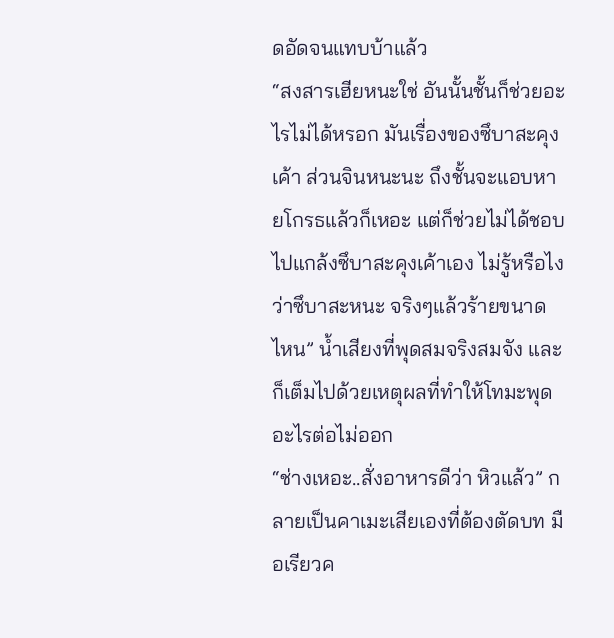ดอัดจนแทบบ้าแล้ว
“สงสารเฮียหนะใช่ อันนั้นชั้นก็ช่วยอะไรไม่ได้หรอก มันเรื่องของซึบาสะคุงเค้า ส่วนจินหนะนะ ถึงชั้นจะแอบหายโกรธแล้วก็เหอะ แต่ก็ช่วยไม่ได้ชอบไปแกล้งซึบาสะคุงเค้าเอง ไม่รู้หรือไง ว่าซึบาสะหนะ จริงๆแล้วร้ายขนาดไหน” น้ำเสียงที่พุดสมจริงสมจัง และก็เต็มไปด้วยเหตุผลที่ทำให้โทมะพุดอะไรต่อไม่ออก
“ช่างเหอะ..สั่งอาหารดีว่า หิวแล้ว” กลายเป็นคาเมะเสียเองที่ต้องตัดบท มือเรียวค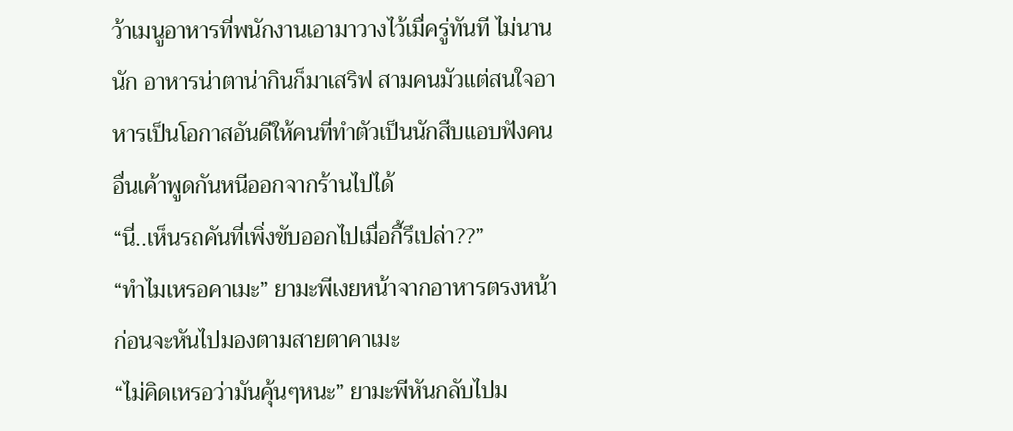ว้าเมนูอาหารที่พนักงานเอามาวางไว้เมื่ครู่ทันที ไม่นานนัก อาหารน่าตาน่ากินก็มาเสริฟ สามคนมัวแต่สนใจอาหารเป็นโอกาสอันดีให้คนที่ทำตัวเป็นนักสืบแอบฟังคนอื่นเค้าพูดกันหนีออกจากร้านไปได้
“นี่..เห็นรถคันที่เพิ่งขับออกไปเมื่อกี้รึเปล่า??”
“ทำไมเหรอคาเมะ” ยามะพีเงยหน้าจากอาหารตรงหน้าก่อนจะหันไปมองตามสายตาคาเมะ
“ไม่คิดเหรอว่ามันคุ้นๆหนะ” ยามะพีหันกลับไปม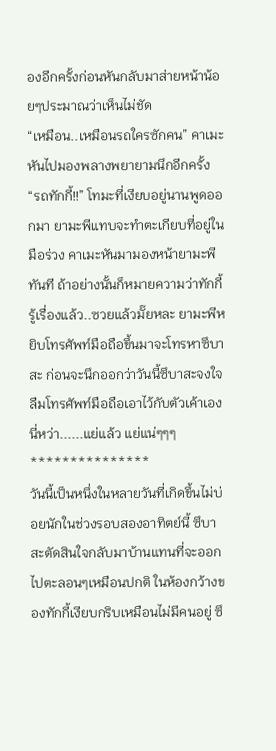องอีกครั้งก่อนหันกลับมาส่ายหน้าน้อยๆประมาณว่าเห็นไม่ชัด
“เหมือน..เหมือนรถใครซักคน” คาเมะหันไปมองพลางพยายามนึกอีกครั้ง
“รถทักกี้!!” โทมะที่เงียบอยู่นานพูดออกมา ยามะพีแทบจะทำตะเกียบที่อยู่ในมือร่วง คาเมะหันมามองหน้ายามะพีทันที ถ้าอย่างนั้นก็หมายความว่าทักกี้รู้เรื่องแล้ว..ซวยแล้วมั๊ยหละ ยามะพีหยิบโทรศัพท์มือถือขึ้นมาจะโทรหาซึบาสะ ก่อนจะนึกออกว่าวันนี้ซึบาสะจงใจลืมโทรศัพท์มือถือเอาไว้กับตัวเค้าเองนี่หว่า......แย่แล้ว แย่แน่ๆๆๆ
***************
วันนี้เป็นหนึ่งในหลายวันที่เกิดขึ้นไม่บ่อยนักในช่วงรอบสองอาทิตย์นี้ ซึบาสะตัดสินใจกลับมาบ้านแทนที่จะออกไปตะลอนๆเหมือนปกติ ในห้องกว้างของทักกี้เงียบกริบเหมือนไม่มีคนอยู่ ซึ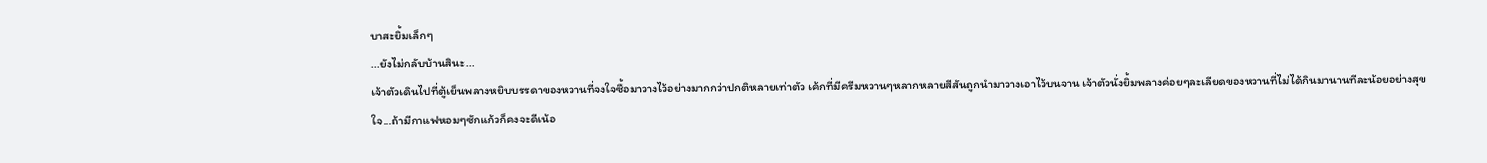บาสะยิ้มเล็กๆ
...ยังไม่กลับบ้านสินะ...
เจ้าตัวเดินไปที่ตู้เย็นพลางหยิบบรรดาของหวานที่จงใจซื้อมาวางไว้อย่างมากกว่าปกติหลายเท่าตัว เค้กที่มีครีมหวานๆหลากหลายสีสันถูกนำมาวางเอาไว้บนจาน เจ้าตัวนั่งยิ้มพลางค่อยๆละเลียดของหวานที่ไม่ได้กินมานานทีละน้อยอย่างสุขใจ...ถ้ามีกาแฟหอมๆซักแก้วก็คงจะดีเน้อ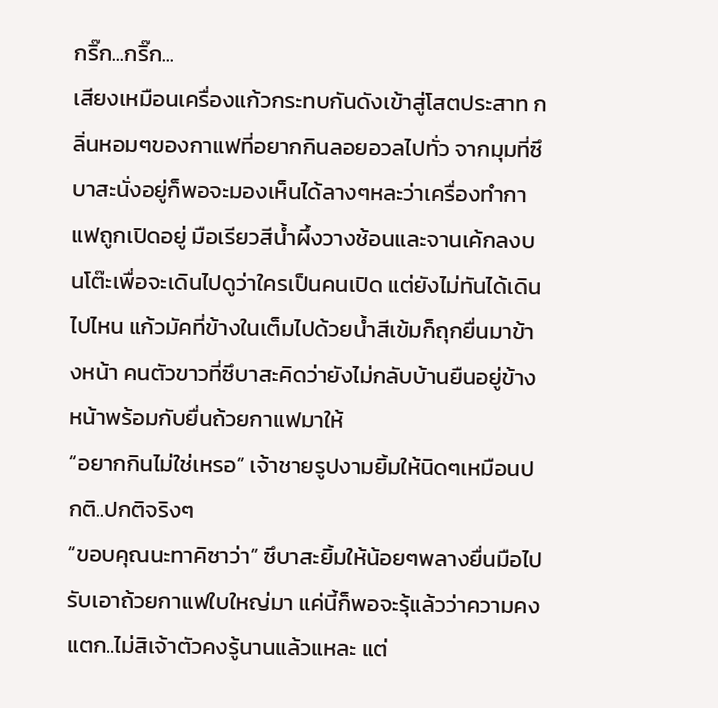กริ๊ก...กริ๊ก...
เสียงเหมือนเครื่องแก้วกระทบกันดังเข้าสู่โสตประสาท กลิ่นหอมๆของกาแฟที่อยากกินลอยอวลไปทั่ว จากมุมที่ซึบาสะนั่งอยู่ก็พอจะมองเห็นได้ลางๆหละว่าเครื่องทำกาแฟถูกเปิดอยู่ มือเรียวสีน้ำผึ้งวางช้อนและจานเค้กลงบนโต๊ะเพื่อจะเดินไปดูว่าใครเป็นคนเปิด แต่ยังไม่ทันได้เดินไปไหน แก้วมัคที่ข้างในเต็มไปด้วยน้ำสีเข้มก็ถุกยื่นมาข้างหน้า คนตัวขาวที่ซึบาสะคิดว่ายังไม่กลับบ้านยืนอยู่ข้างหน้าพร้อมกับยื่นถ้วยกาแฟมาให้
“อยากกินไม่ใช่เหรอ” เจ้าชายรูปงามยิ้มให้นิดๆเหมือนปกติ..ปกติจริงๆ
“ขอบคุณนะทาคิซาว่า” ซึบาสะยิ้มให้น้อยๆพลางยื่นมือไปรับเอาถ้วยกาแฟใบใหญ่มา แค่นี้ก็พอจะรุ้แล้วว่าความคงแตก..ไม่สิเจ้าตัวคงรู้นานแล้วแหละ แต่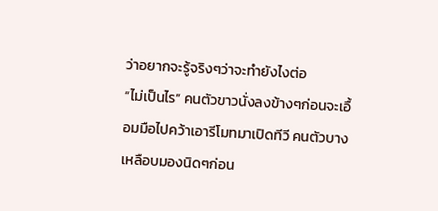ว่าอยากจะรู้จริงๆว่าจะทำยังไงต่อ
“ไม่เป็นไร” คนตัวขาวนั่งลงข้างๆก่อนจะเอื้อมมือไปคว้าเอารีโมทมาเปิดทีวี คนตัวบางเหลือบมองนิดๆก่อน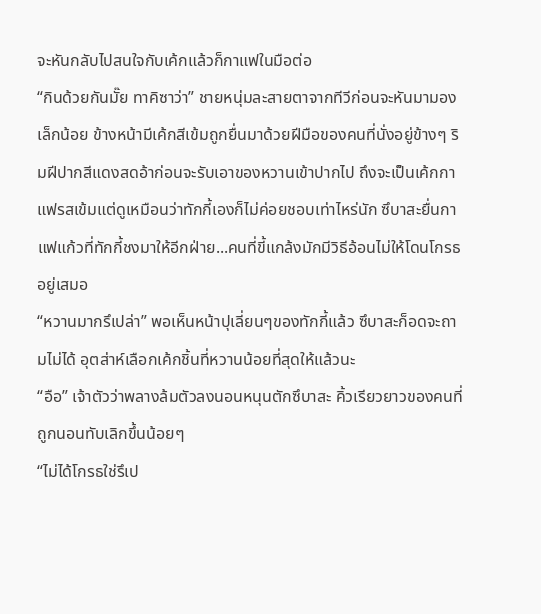จะหันกลับไปสนใจกับเค้กแล้วก็กาแฟในมือต่อ
“กินด้วยกันมั๊ย ทาคิซาว่า” ชายหนุ่มละสายตาจากทีวีก่อนจะหันมามองเล็กน้อย ข้างหน้ามีเค้กสีเข้มถูกยื่นมาด้วยฝีมือของคนที่นั่งอยู่ข้างๆ ริมฝีปากสีแดงสดอ้าก่อนจะรับเอาของหวานเข้าปากไป ถึงจะเป็นเค้กกาแฟรสเข้มแต่ดูเหมือนว่าทักกี้เองก็ไม่ค่อยชอบเท่าไหร่นัก ซึบาสะยื่นกาแฟแก้วที่ทักกี้ชงมาให้อีกฝ่าย...คนที่ขี้แกล้งมักมีวิธีอ้อนไม่ให้โดนโกรธอยู่เสมอ
“หวานมากรึเปล่า” พอเห็นหน้าปุเลี่ยนๆของทักกี้แล้ว ซึบาสะก็อดจะถามไม่ได้ อุตส่าห์เลือกเค้กชิ้นที่หวานน้อยที่สุดให้แล้วนะ
“อือ” เจ้าตัวว่าพลางล้มตัวลงนอนหนุนตักซึบาสะ คิ้วเรียวยาวของคนที่ถูกนอนทับเลิกขึ้นน้อยๆ
“ไม่ได้โกรธใช่รึเป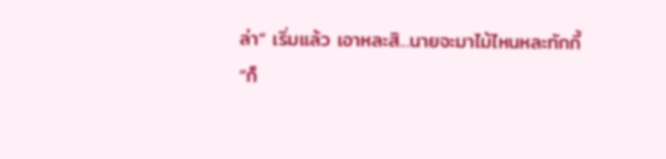ล่า” เริ่มแล้ว เอาหละสิ...นายจะมาไม้ไหนหละทักกี้
“ก็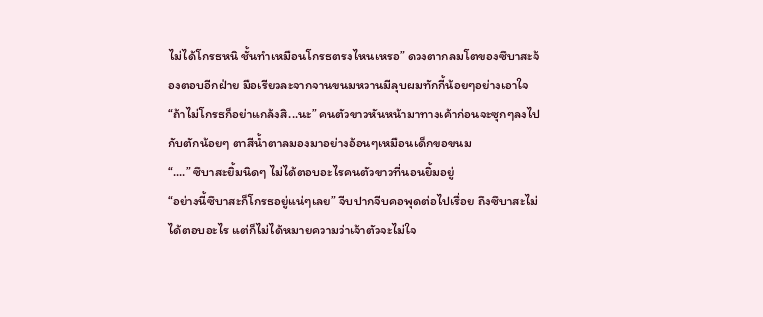ไม่ได้โกรธหนิ ชั้นทำเหมือนโกรธตรงไหนเหรอ” ดวงตากลมโตของซึบาสะจ้องตอบอีกฝ่าย มือเรียวละจากจานขนมหวานมีลุบผมทักกี้น้อยๆอย่างเอาใจ
“ถ้าไม่โกรธก็อย่าแกล้งสิ...นะ” คนตัวขาวหันหน้ามาทางเค้าก่อนจะซุกๆลงไปกับตักน้อยๆ ตาสีน้ำตาลมองมาอย่างอ้อนๆเหมือนเด็กขอขนม
“....” ซึบาสะยิ้มนิดๆ ไม่ได้ตอบอะไรคนตัวขาวที่นอนยิ้มอยู่
“อย่างนี้ซึบาสะก็โกรธอยู่แน่ๆเลย” จีบปากจีบคอพุดต่อไปเรื่อย ถึงซึบาสะไม่ได้ตอบอะไร แต่ก็ไม่ได้หมายความว่าเจ้าตัวจะไม่ใจ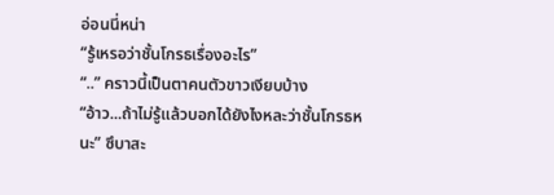อ่อนนี่หน่า
“รู้เหรอว่าชั้นโกรธเรื่องอะไร”
“..” คราวนี้เป็นตาคนตัวขาวเงียบบ้าง
“อ้าว...ถ้าไม่รู้แล้วบอกได้ยังไงหละว่าชั้นโกรธหนะ” ซึบาสะ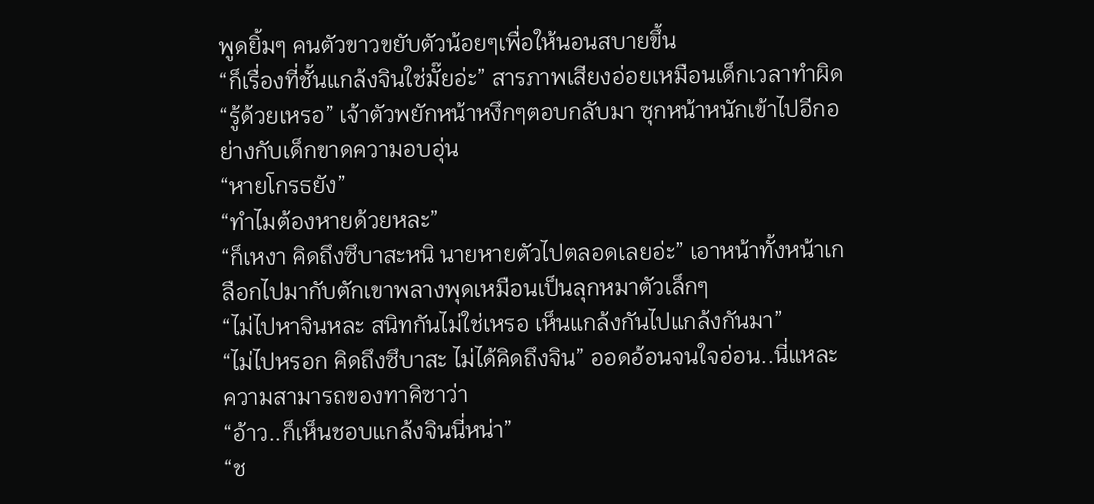พูดยิ้มๆ คนตัวขาวขยับตัวน้อยๆเพื่อให้นอนสบายขึ้น
“ก็เรื่องที่ชั้นแกล้งจินใช่มั๊ยอ่ะ” สารภาพเสียงอ่อยเหมือนเด็กเวลาทำผิด
“รู้ด้วยเหรอ” เจ้าตัวพยักหน้าหงึกๆตอบกลับมา ซุกหน้าหนักเข้าไปอีกอย่างกับเด็กขาดความอบอุ่น
“หายโกรธยัง”
“ทำไมต้องหายด้วยหละ”
“ก็เหงา คิดถึงซึบาสะหนิ นายหายตัวไปตลอดเลยอ่ะ” เอาหน้าทั้งหน้าเกลือกไปมากับตักเขาพลางพุดเหมือนเป็นลุกหมาตัวเล็กๆ
“ไม่ไปหาจินหละ สนิทกันไม่ใช่เหรอ เห็นแกล้งกันไปแกล้งกันมา”
“ไม่ไปหรอก คิดถึงซึบาสะ ไม่ได้คิดถึงจิน” ออดอ้อนจนใจอ่อน..นี่แหละความสามารถของทาคิซาว่า
“อ้าว..ก็เห็นชอบแกล้งจินนี่หน่า”
“ช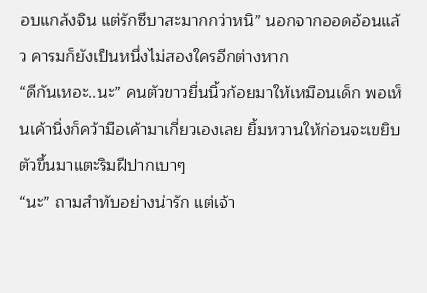อบแกล้งจิน แต่รักซึบาสะมากกว่าหนิ” นอกจากออดอ้อนแล้ว คารมก็ยังเป็นหนึ่งไม่สองใครอีกต่างหาก
“ดีกันเหอะ..นะ” คนตัวขาวยื่นนิ้วก้อยมาให้เหมือนเด็ก พอเห็นเค้านิ่งก็คว้ามือเค้ามาเกี่ยวเองเลย ยิ้มหวานให้ก่อนจะเขยิบตัวขึ้นมาแตะริมฝีปากเบาๆ
“นะ” ถามสำทับอย่างน่ารัก แต่เจ้า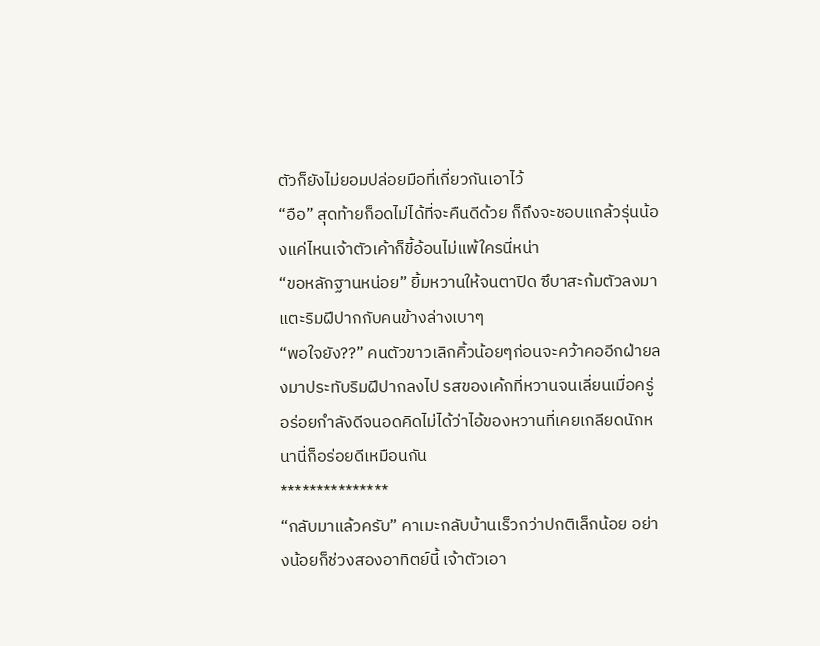ตัวก็ยังไม่ยอมปล่อยมือที่เกี่ยวกันเอาไว้
“อือ” สุดท้ายก็อดไม่ได้ที่จะคืนดีด้วย ก็ถึงจะชอบแกล้วรุ่นน้องแค่ไหนเจ้าตัวเค้าก็ขี้อ้อนไม่แพ้ใครนี่หน่า
“ขอหลักฐานหน่อย” ยิ้มหวานให้จนตาปิด ซึบาสะก้มตัวลงมาแตะริมฝีปากกับคนข้างล่างเบาๆ
“พอใจยัง??” คนตัวขาวเลิกคิ้วน้อยๆก่อนจะคว้าคออีกฝ่ายลงมาประทับริมฝีปากลงไป รสของเค้กที่หวานจนเลี่ยนเมื่อครู่อร่อยกำลังดีจนอดคิดไม่ได้ว่าไอ้ของหวานที่เคยเกลียดนักหนานี่ก็อร่อยดีเหมือนกัน
***************
“กลับมาแล้วครับ” คาเมะกลับบ้านเร็วกว่าปกติเล็กน้อย อย่างน้อยก็ช่วงสองอาทิตย์นี้ เจ้าตัวเอา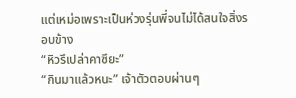แต่เหม่อเพราะเป็นห่วงรุ่นพี่จนไม่ได้สนใจสิ่งรอบข้าง
“หิวรึเปล่าคาซึยะ”
“กินมาแล้วหนะ” เจ้าตัวตอบผ่านๆ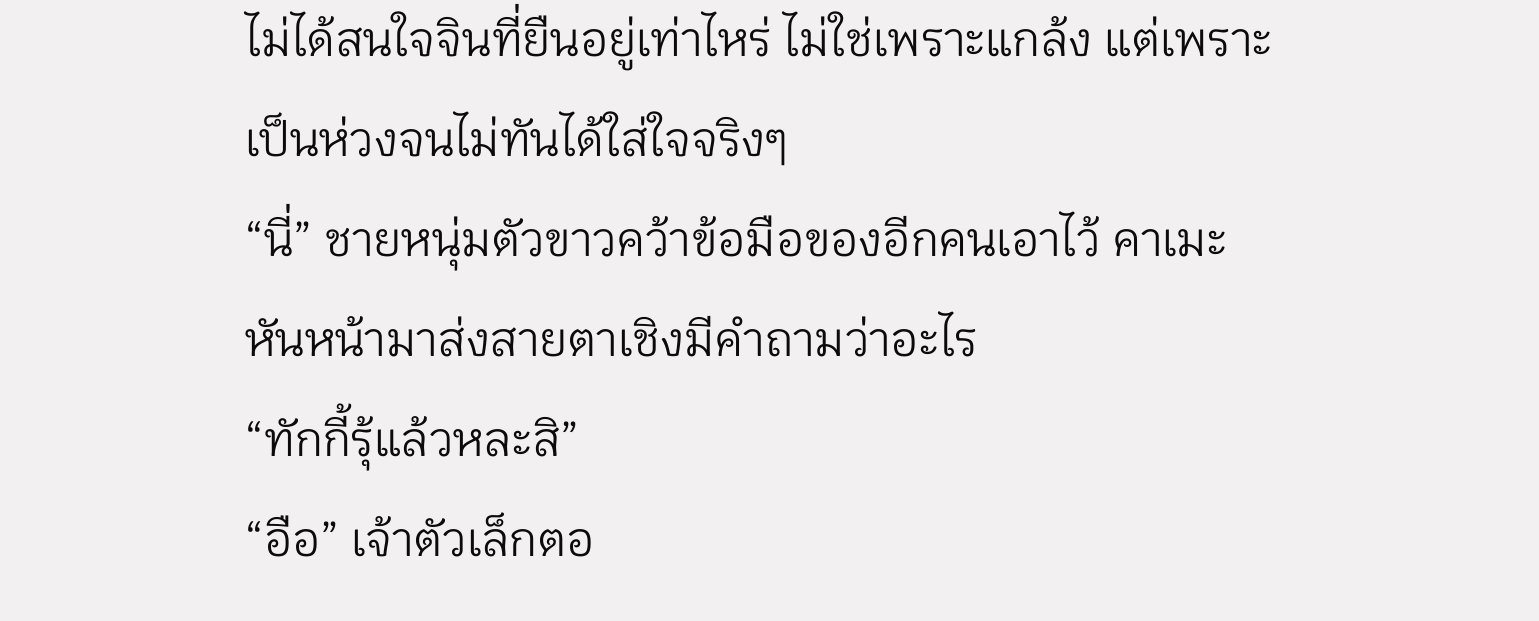ไม่ได้สนใจจินที่ยืนอยู่เท่าไหร่ ไม่ใช่เพราะแกล้ง แต่เพราะเป็นห่วงจนไม่ทันได้ใส่ใจจริงๆ
“นี่” ชายหนุ่มตัวขาวคว้าข้อมือของอีกคนเอาไว้ คาเมะหันหน้ามาส่งสายตาเชิงมีคำถามว่าอะไร
“ทักกี้รุ้แล้วหละสิ”
“อือ” เจ้าตัวเล็กตอ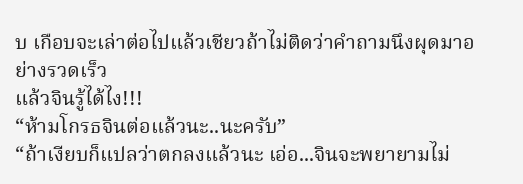บ เกือบจะเล่าต่อไปแล้วเชียวถ้าไม่ติดว่าคำถามนึงผุดมาอย่างรวดเร็ว
แล้วจินรู้ได้ไง!!!
“ห้ามโกรธจินต่อแล้วนะ..นะครับ”
“ถ้าเงียบก็แปลว่าตกลงแล้วนะ เอ่อ...จินจะพยายามไม่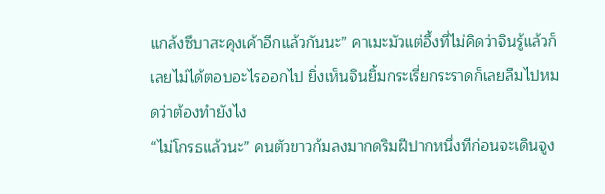แกล้งซึบาสะคุงเค้าอีกแล้วกันนะ” คาเมะมัวแต่อึ้งที่ไม่คิดว่าจินรู้แล้วก็เลยไม่ได้ตอบอะไรออกไป ยิ่งเห็นจินยิ้มกระเรี่ยกระราดก็เลยลืมไปหมดว่าต้องทำยังไง
“ไม่โกรธแล้วนะ” คนตัวขาวก้มลงมากดริมฝีปากหนึ่งทีก่อนจะเดินจูง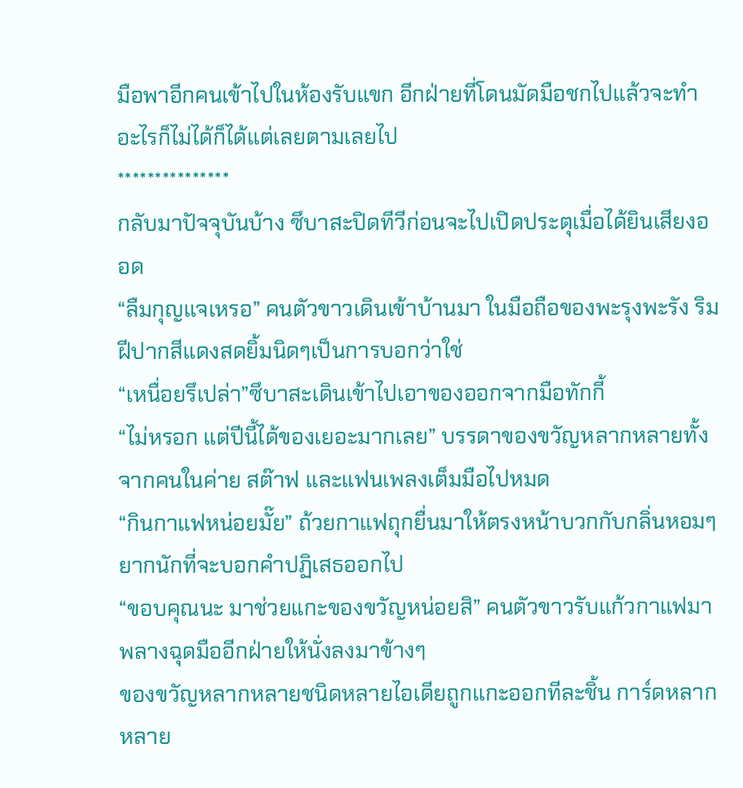มือพาอีกคนเข้าไปในห้องรับแขก อีกฝ่ายที่โดนมัดมือชกไปแล้วจะทำอะไรก็ไม่ได้ก็ได้แต่เลยตามเลยไป
***************
กลับมาปัจจุบันบ้าง ซึบาสะปิดทีวีก่อนจะไปเปิดประตุเมื่อได้ยินเสียงออด
“ลืมกุญแจเหรอ” คนตัวขาวเดินเข้าบ้านมา ในมือถือของพะรุงพะรัง ริมฝีปากสีแดงสดยิ้มนิดๆเป็นการบอกว่าใช่
“เหนื่อยรึเปล่า”ซึบาสะเดินเข้าไปเอาของออกจากมือทักกี้
“ไม่หรอก แต่ปีนี้ได้ของเยอะมากเลย” บรรดาของขวัญหลากหลายทั้งจากคนในค่าย สต๊าฟ และแฟนเพลงเต็มมือไปหมด
“กินกาแฟหน่อยมั๊ย” ถ้วยกาแฟถุกยื่นมาให้ตรงหน้าบวกกับกลิ่นหอมๆยากนักที่จะบอกคำปฏิเสธออกไป
“ขอบคุณนะ มาช่วยแกะของขวัญหน่อยสิ” คนตัวขาวรับแก้วกาแฟมาพลางฉุดมืออีกฝ่ายให้นั่งลงมาข้างๆ
ของขวัญหลากหลายชนิดหลายไอเดียถูกแกะออกทีละชิ้น การ์ดหลากหลาย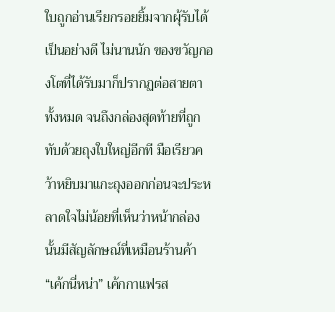ใบถูกอ่านเรียกรอยยิ้มจากผุ้รับได้เป็นอย่างดี ไม่นานนัก ของขวัญกองโตที่ได้รับมาก็ปรากฏต่อสายตาทั้งหมด จนถึงกล่องสุดท้ายที่ถูกทับด้วยถุงใบใหญ่อีกที มือเรียวคว้าหยิบมาแกะถุงออกก่อนจะประหลาดใจไม่น้อยที่เห็นว่าหน้ากล่องนั้นมีสัญลักษณ์ที่เหมือนร้านค้า
“เค้กนี่หน่า” เค้กกาแฟรส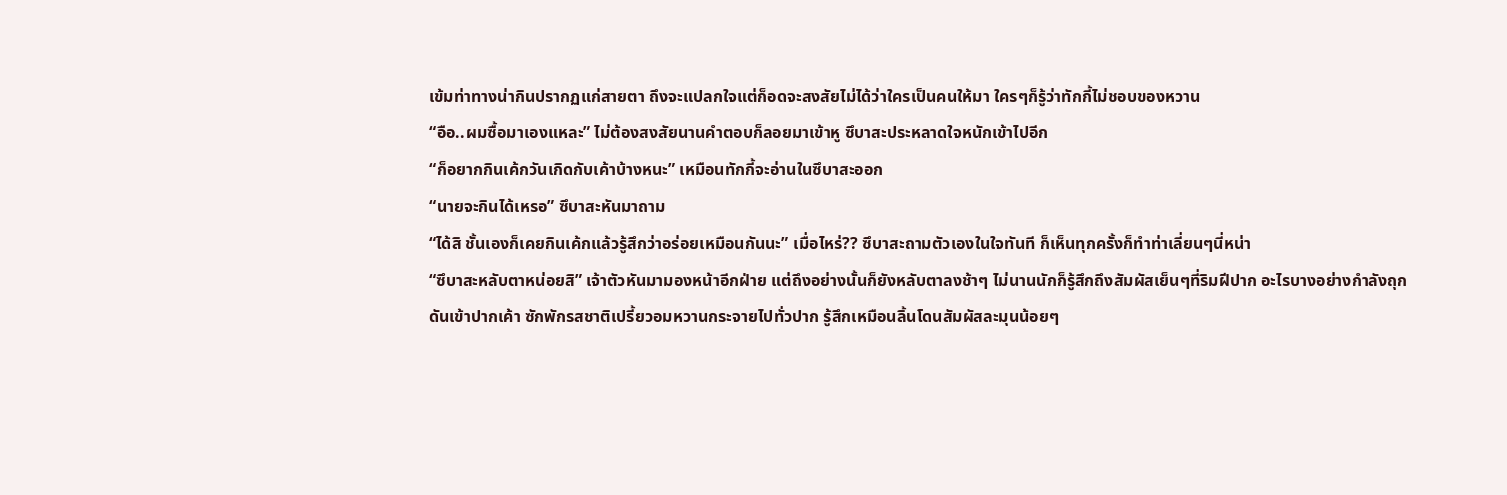เข้มท่าทางน่ากินปรากฏแก่สายตา ถึงจะแปลกใจแต่ก็อดจะสงสัยไม่ได้ว่าใครเป็นคนให้มา ใครๆก็รู้ว่าทักกี้ไม่ชอบของหวาน
“อือ..ผมซื้อมาเองแหละ” ไม่ต้องสงสัยนานคำตอบก็ลอยมาเข้าหู ซึบาสะประหลาดใจหนักเข้าไปอีก
“ก็อยากกินเค้กวันเกิดกับเค้าบ้างหนะ” เหมือนทักกี้จะอ่านในซึบาสะออก
“นายจะกินได้เหรอ” ซึบาสะหันมาถาม
“ได้สิ ชั้นเองก็เคยกินเค้กแล้วรู้สึกว่าอร่อยเหมือนกันนะ” เมื่อไหร่?? ซึบาสะถามตัวเองในใจทันที ก็เห็นทุกครั้งก็ทำท่าเลี่ยนๆนี่หน่า
“ซึบาสะหลับตาหน่อยสิ” เจ้าตัวหันมามองหน้าอีกฝ่าย แต่ถึงอย่างนั้นก็ยังหลับตาลงช้าๆ ไม่นานนักก็รู้สึกถึงสัมผัสเย็นๆที่ริมฝีปาก อะไรบางอย่างกำลังถุกดันเข้าปากเค้า ซักพักรสชาติเปรี้ยวอมหวานกระจายไปทั่วปาก รู้สึกเหมือนลิ้นโดนสัมผัสละมุนน้อยๆ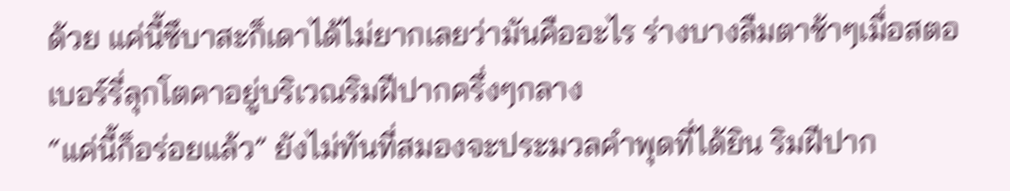ด้วย แค่นี้ซึบาสะก็เดาได้ไม่ยากเลยว่ามันคืออะไร ร่างบางลืมตาช้าๆเมื่อสตอเบอร์รี่ลุกโตคาอยู่บริเวณริมฝีปากครึ่งๆกลาง
“แค่นี้ก็อร่อยแล้ว” ยังไม่ทันที่สมองจะประมวลคำพุดที่ได้ยิน ริมฝีปาก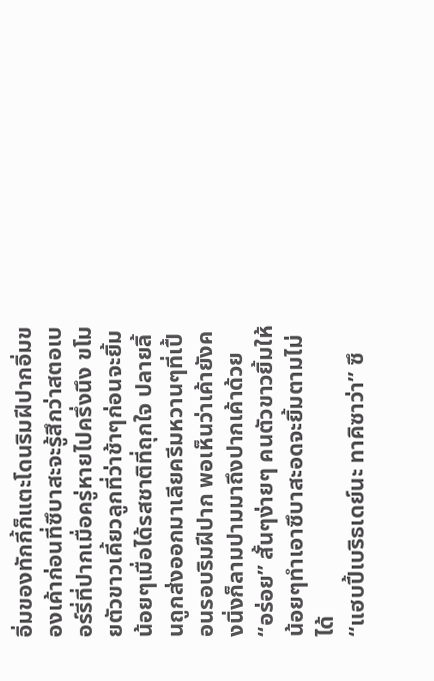อิ่มของทักกี้ก็แตะโดนริมฝีปากอิ่มของเค้าก่อนที่ซึบาสะจะรู้สึกว่าสตอเบอร์รี่ที่ปากเมื่อครู่หายไปครึ่งนึง ขโมยตัวขาวเคี้ยวลูกที่ว่าช้าๆก่อนจะยิ้มน้อยๆเมื่อได้รสชาติที่ถุกใจ ปลายลิ้นถูกส่งออกมาเลียครีมหวานๆที่เปื้อนรอบริมฝีปาก พอเห็นว่าเค้ายังคงนิ่งก็ลามปามมาถึงปากเค้าด้วย
“อร่อย” สั้นๆง่ายๆ คนตัวขาวยิ้มให้น้อยๆทำเอาซึบาสะอดจะยิ้มตามไม่ได้
“แฮบปี้เบริธเดย์นะ ทาคิซาว่า” ซึ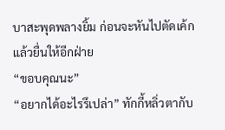บาสะพุดพลางยิ้ม ก่อนจะหันไปตัดเค้กแล้วยื่นให้อีกฝ่าย
“ขอบคุณนะ”
“อยากได้อะไรรึเปล่า” ทักกี้หลิ่วตากับ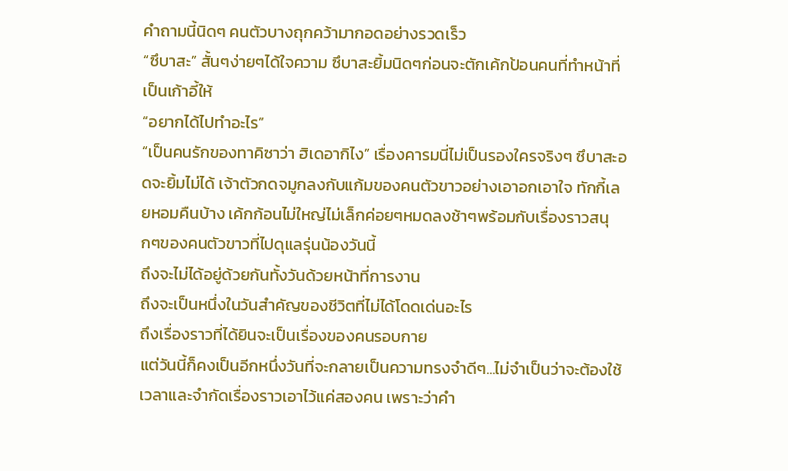คำถามนี้นิดๆ คนตัวบางถุกคว้ามากอดอย่างรวดเร็ว
“ซึบาสะ” สั้นๆง่ายๆได้ใจความ ซึบาสะยิ้มนิดๆก่อนจะตักเค้กป้อนคนที่ทำหน้าที่เป็นเก้าอี้ให้
“อยากได้ไปทำอะไร”
“เป็นคนรักของทาคิซาว่า ฮิเดอากิไง” เรื่องคารมนี่ไม่เป็นรองใครจริงๆ ซึบาสะอดจะยิ้มไม่ได้ เจ้าตัวกดจมูกลงกับแก้มของคนตัวขาวอย่างเอาอกเอาใจ ทักกี้เลยหอมคืนบ้าง เค้กก้อนไม่ใหญ่ไม่เล็กค่อยๆหมดลงช้าๆพร้อมกับเรื่องราวสนุกๆของคนตัวขาวที่ไปดุแลรุ่นน้องวันนี้
ถึงจะไม่ได้อยู่ด้วยกันทั้งวันด้วยหน้าที่การงาน
ถึงจะเป็นหนึ่งในวันสำคัญของชีวิตที่ไม่ได้โดดเด่นอะไร
ถึงเรื่องราวที่ได้ยินจะเป็นเรื่องของคนรอบกาย
แต่วันนี้ก็คงเป็นอีกหนึ่งวันที่จะกลายเป็นความทรงจำดีๆ...ไม่จำเป็นว่าจะต้องใช้เวลาและจำกัดเรื่องราวเอาไว้แค่สองคน เพราะว่าคำ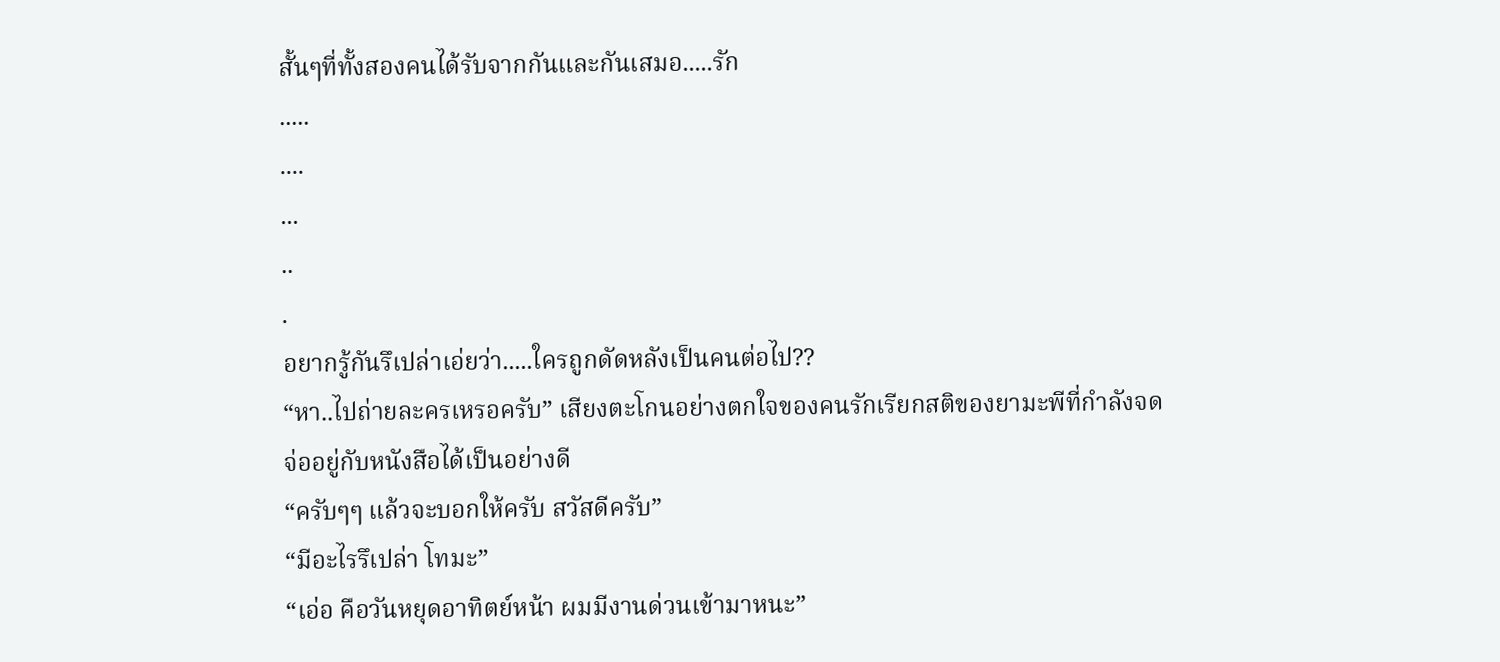สั้นๆที่ทั้งสองคนได้รับจากกันและกันเสมอ.....รัก
.....
....
...
..
.
อยากรู้กันรึเปล่าเอ่ยว่า.....ใครถูกดัดหลังเป็นคนต่อไป??
“หา..ไปถ่ายละครเหรอครับ” เสียงตะโกนอย่างตกใจของคนรักเรียกสติของยามะพีที่กำลังจดจ่ออยู่กับหนังสือได้เป็นอย่างดี
“ครับๆๆ แล้วจะบอกให้ครับ สวัสดีครับ”
“มีอะไรรึเปล่า โทมะ”
“เอ่อ คือวันหยุดอาทิตย์หน้า ผมมีงานด่วนเข้ามาหนะ”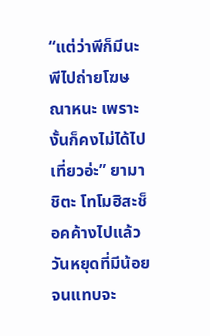“แต่ว่าพีก็มีนะ พีไปถ่ายโฆษณาหนะ เพราะงั้นก็คงไม่ได้ไปเที่ยวอ่ะ” ยามาชิตะ โทโมฮิสะช็อคค้างไปแล้ว วันหยุดที่มีน้อยจนแทบจะ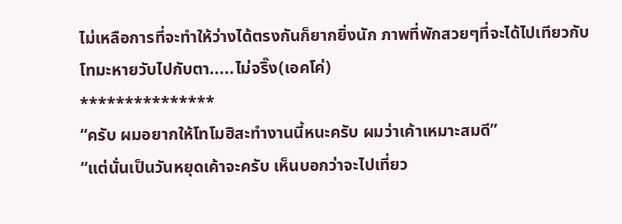ไม่เหลือการที่จะทำให้ว่างได้ตรงกันก็ยากยิ่งนัก ภาพที่พักสวยๆที่จะได้ไปเทียวกับโทมะหายวับไปกับตา.....ไม่จริ๊ง(เอคโค่)
***************
“ครับ ผมอยากให้โทโมฮิสะทำงานนี้หนะครับ ผมว่าเค้าเหมาะสมดี”
“แต่นั่นเป็นวันหยุดเค้าจะครับ เห็นบอกว่าจะไปเที่ยว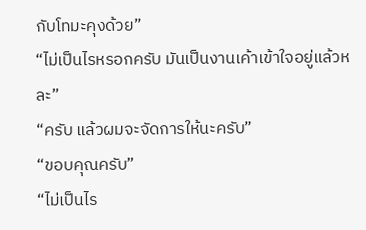กับโทมะคุงด้วย”
“ไม่เป็นไรหรอกครับ มันเป็นงานเค้าเข้าใจอยู่แล้วหละ”
“ครับ แล้วผมจะจัดการให้นะครับ”
“ขอบคุณครับ”
“ไม่เป็นไร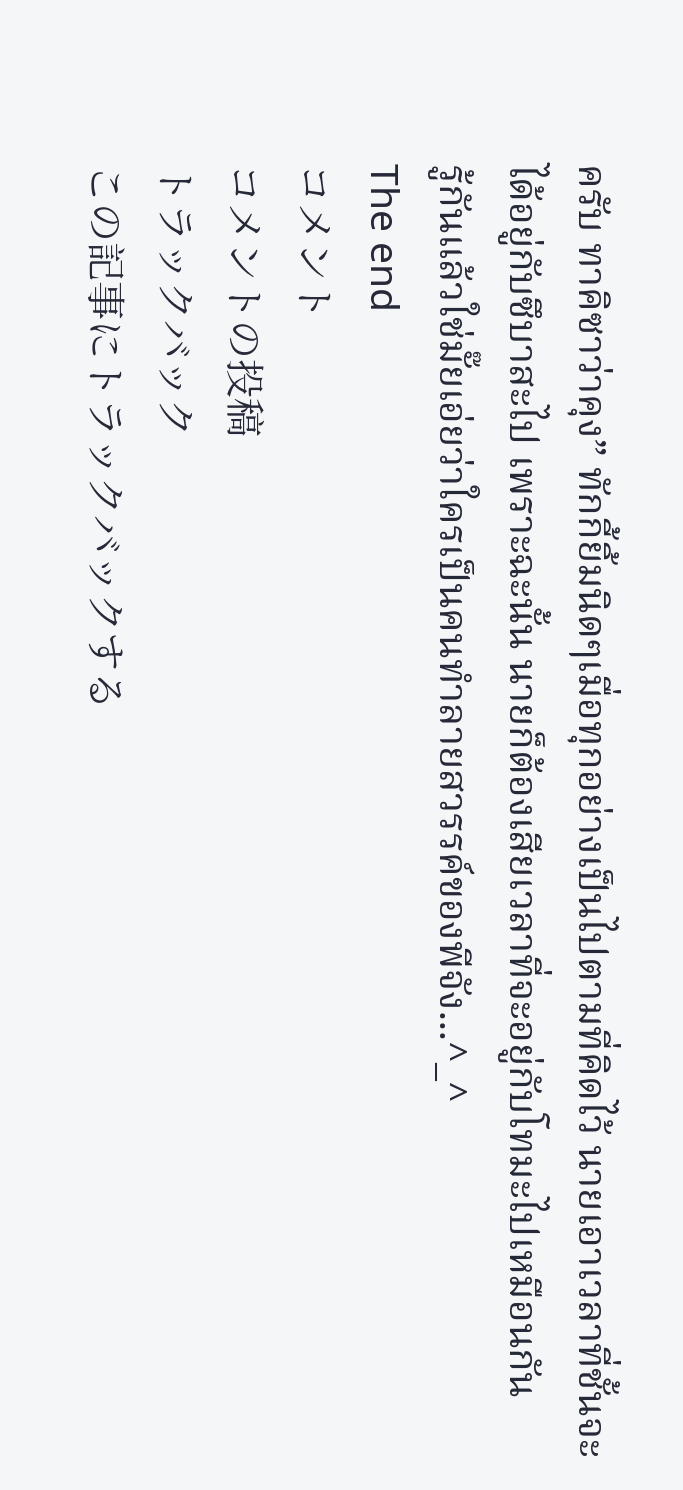ครับ ทาคิซาว่าคุง” ทักกี้ยิ้มนิดๆเมื่อทุกอย่างเป็นไปตามที่คิดไว้ นายเอาเวลาที่ชั้นจะได้อยู่กับซึบาสะไป เพราะฉะนั้น นายก็ต้องเสียเวลาที่จะอยู่กับโทมะไปเหมือนกัน
รู้กันแล้วใช่มั๊ยเอ่ยว่าใครเป็นคนทำลายสวรรค์ของพีจัง...^_^
The end
コメント
コメントの投稿
トラックバック
この記事にトラックバックする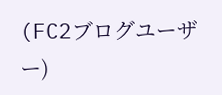(FC2ブログユーザー)